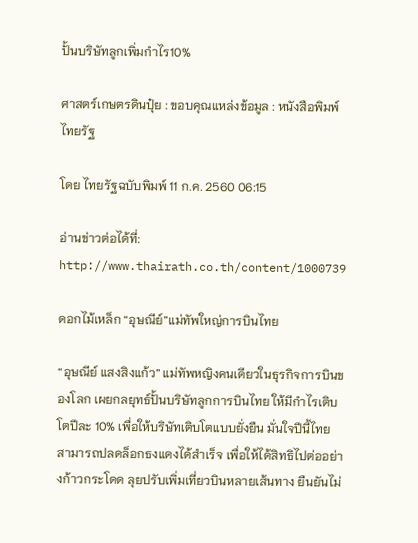ปั้นบริษัทลูกเพิ่มกำไร10%

ศาสตร์เกษตรดินปุ๋ย : ขอบคุณแหล่งข้อมูล : หนังสือพิมพ์ไทยรัฐ

โดย ไทยรัฐฉบับพิมพ์ 11 ก.ค. 2560 06:15

อ่านข่าวต่อได้ที่: http://www.thairath.co.th/content/1000739

ดอกไม้เหล็ก “อุษณีย์”แม่ทัพใหญ่การบินไทย

“อุษณีย์ แสงสิงแก้ว” แม่ทัพหญิงคนเดียวในธุรกิจการบินของโลก เผยกลยุทธ์ปั้นบริษัทลูกการบินไทย ให้มีกำไรเติบโตปีละ 10% เพื่อให้บริษัทเติบโตแบบยั่งยืน มั่นใจปีนี้ไทยสามารถปลดล็อกธงแดงได้สำเร็จ เพื่อให้ได้สิทธิไปต่ออย่างก้าวกระโดด ลุยปรับเพิ่มเที่ยวบินหลายเส้นทาง ยืนยันไม่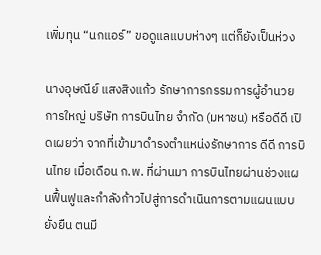เพิ่มทุน “นกแอร์” ขอดูแลแบบห่างๆ แต่ก็ยังเป็นห่วง

นางอุษณีย์ แสงสิงแก้ว รักษาการกรรมการผู้อำนวยการใหญ่ บริษัท การบินไทย จำกัด (มหาชน) หรือดีดี เปิดเผยว่า จากที่เข้ามาดำรงตำแหน่งรักษาการ ดีดี การบินไทย เมื่อเดือน ก.พ. ที่ผ่านมา การบินไทยผ่านช่วงแผนฟื้นฟูและกำลังก้าวไปสู่การดำเนินการตามแผนแบบยั่งยืน ตนมี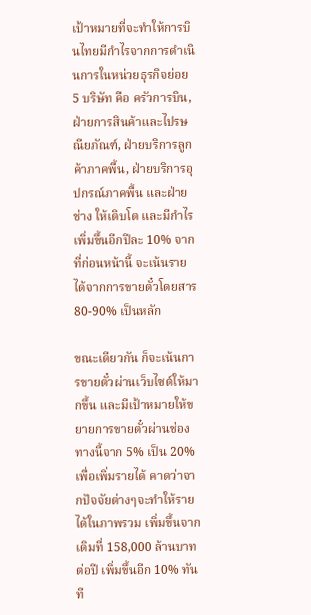เป้าหมายที่จะทำให้การบินไทยมีกำไรจากการดำเนินการในหน่วยธุรกิจย่อย 5 บริษัท คือ ครัวการบิน, ฝ่ายการสินค้าและไปรษณียภัณฑ์, ฝ่ายบริการลูกค้าภาคพื้น, ฝ่ายบริการอุปกรณ์ภาคพื้น และฝ่ายช่าง ให้เติบโต และมีกำไรเพิ่มขึ้นอีกปีละ 10% จากที่ก่อนหน้านี้ จะเน้นรายได้จากการขายตั๋วโดยสาร 80-90% เป็นหลัก

ขณะเดียวกัน ก็จะเน้นการขายตั๋วผ่านเว็บไซต์ให้มากขึ้น และมีเป้าหมายให้ขยายการขายตั๋วผ่านช่องทางนี้จาก 5% เป็น 20% เพื่อเพิ่มรายได้ คาดว่าจากปัจจัยต่างๆจะทำให้รายได้ในภาพรวม เพิ่มขึ้นจากเดิมที่ 158,000 ล้านบาทต่อปี เพิ่มขึ้นอีก 10% ทันที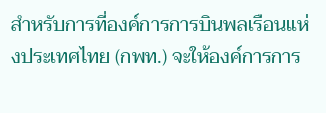สำหรับการที่องค์การการบินพลเรือนแห่งประเทศไทย (กพท.) จะให้องค์การการ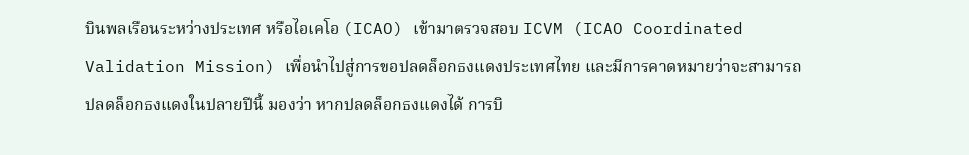บินพลเรือนระหว่างประเทศ หรือไอเคโอ (ICAO) เข้ามาตรวจสอบ ICVM (ICAO Coordinated Validation Mission) เพื่อนำไปสู่การขอปลดล็อกธงแดงประเทศไทย และมีการคาดหมายว่าจะสามารถปลดล็อกธงแดงในปลายปีนี้ มองว่า หากปลดล็อกธงแดงได้ การบิ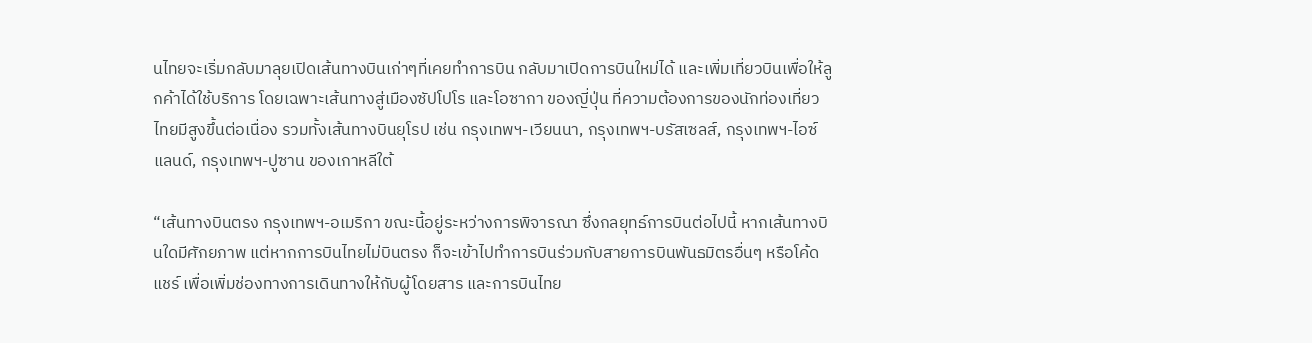นไทยจะเริ่มกลับมาลุยเปิดเส้นทางบินเก่าๆที่เคยทำการบิน กลับมาเปิดการบินใหม่ได้ และเพิ่มเที่ยวบินเพื่อให้ลูกค้าได้ใช้บริการ โดยเฉพาะเส้นทางสู่เมืองซัปโปโร และโอซากา ของญี่ปุ่น ที่ความต้องการของนักท่องเที่ยวไทยมีสูงขึ้นต่อเนื่อง รวมทั้งเส้นทางบินยุโรป เช่น กรุงเทพฯ-เวียนนา, กรุงเทพฯ-บรัสเซลส์, กรุงเทพฯ-ไอซ์แลนด์, กรุงเทพฯ-ปูซาน ของเกาหลีใต้

“เส้นทางบินตรง กรุงเทพฯ-อเมริกา ขณะนี้อยู่ระหว่างการพิจารณา ซึ่งกลยุทธ์การบินต่อไปนี้ หากเส้นทางบินใดมีศักยภาพ แต่หากการบินไทยไม่บินตรง ก็จะเข้าไปทำการบินร่วมกับสายการบินพันธมิตรอื่นๆ หรือโค้ดแชร์ เพื่อเพิ่มช่องทางการเดินทางให้กับผู้โดยสาร และการบินไทย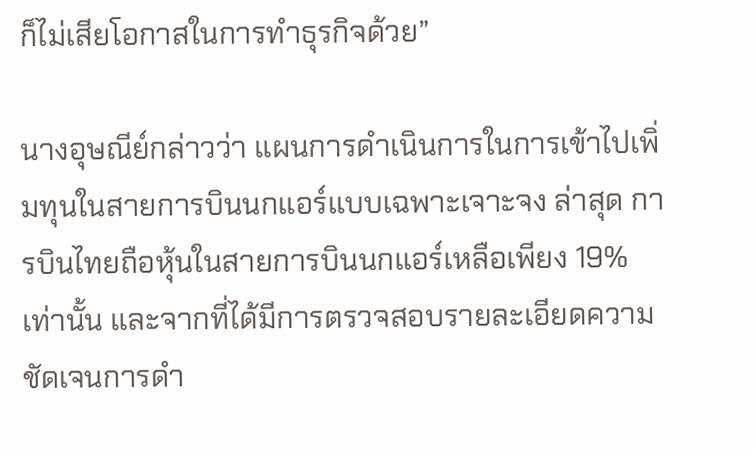ก็ไม่เสียโอกาสในการทำธุรกิจด้วย”

นางอุษณีย์กล่าวว่า แผนการดำเนินการในการเข้าไปเพิ่มทุนในสายการบินนกแอร์แบบเฉพาะเจาะจง ล่าสุด การบินไทยถือหุ้นในสายการบินนกแอร์เหลือเพียง 19% เท่านั้น และจากที่ได้มีการตรวจสอบรายละเอียดความชัดเจนการดำ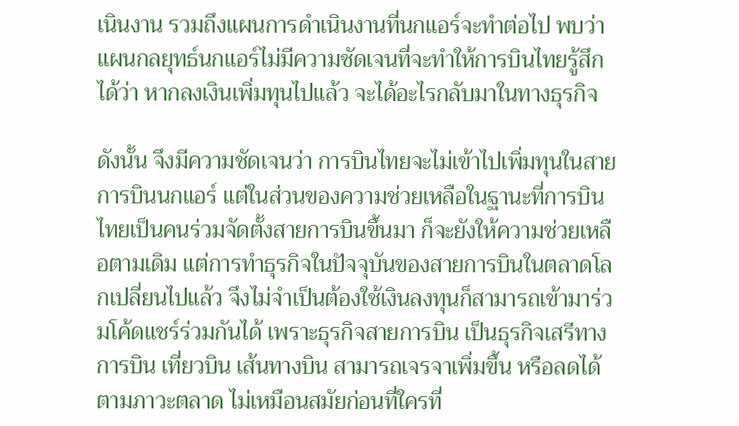เนินงาน รวมถึงแผนการดำเนินงานที่นกแอร์จะทำต่อไป พบว่าแผนกลยุทธ์นกแอร์ไม่มีความชัดเจนที่จะทำให้การบินไทยรู้สึกได้ว่า หากลงเงินเพิ่มทุนไปแล้ว จะได้อะไรกลับมาในทางธุรกิจ

ดังนั้น จึงมีความชัดเจนว่า การบินไทยจะไม่เข้าไปเพิ่มทุนในสายการบินนกแอร์ แต่ในส่วนของความช่วยเหลือในฐานะที่การบินไทยเป็นคนร่วมจัดตั้งสายการบินขึ้นมา ก็จะยังให้ความช่วยเหลือตามเดิม แต่การทำธุรกิจในปัจจุบันของสายการบินในตลาดโลกเปลี่ยนไปแล้ว จึงไม่จำเป็นต้องใช้เงินลงทุนก็สามารถเข้ามาร่วมโค้ดแชร์ร่วมกันได้ เพราะธุรกิจสายการบิน เป็นธุรกิจเสรีทางการบิน เที่ยวบิน เส้นทางบิน สามารถเจรจาเพิ่มขึ้น หรือลดได้ตามภาวะตลาด ไม่เหมือนสมัยก่อนที่ใครที่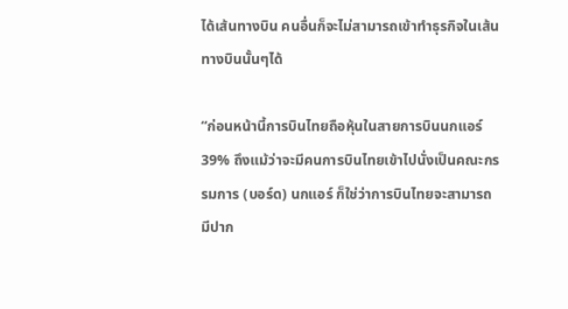ได้เส้นทางบิน คนอื่นก็จะไม่สามารถเข้าทำธุรกิจในเส้นทางบินนั้นๆได้

“ก่อนหน้านี้การบินไทยถือหุ้นในสายการบินนกแอร์ 39% ถึงแม้ว่าจะมีคนการบินไทยเข้าไปนั่งเป็นคณะกรรมการ (บอร์ด) นกแอร์ ก็ใช่ว่าการบินไทยจะสามารถมีปาก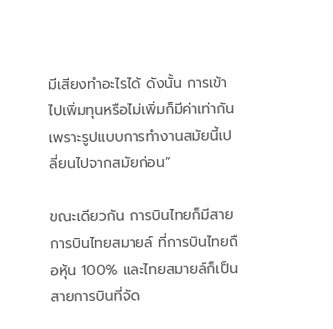มีเสียงทำอะไรได้ ดังนั้น การเข้าไปเพิ่มทุนหรือไม่เพิ่มก็มีค่าเท่ากัน เพราะรูปแบบการทำงานสมัยนี้เปลี่ยนไปจากสมัยก่อน”

ขณะเดียวกัน การบินไทยก็มีสายการบินไทยสมายล์ ที่การบินไทยถือหุ้น 100% และไทยสมายล์ก็เป็นสายการบินที่จัด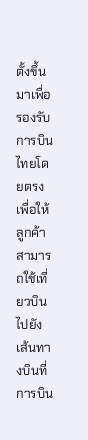ตั้งขึ้นมาเพื่อรองรับการบินไทยโดยตรง เพื่อให้ลูกค้าสามารถใช้เที่ยวบินไปยังเส้นทางบินที่การบิน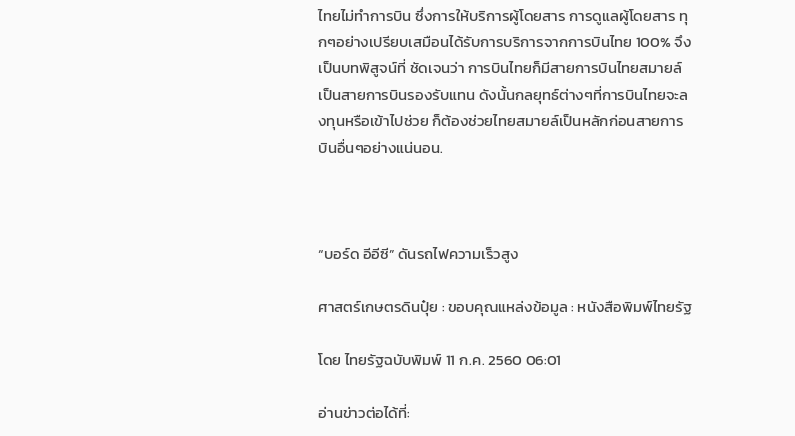ไทยไม่ทำการบิน ซึ่งการให้บริการผู้โดยสาร การดูแลผู้โดยสาร ทุกๆอย่างเปรียบเสมือนได้รับการบริการจากการบินไทย 100% จึงเป็นบทพิสูจน์ที่ ชัดเจนว่า การบินไทยก็มีสายการบินไทยสมายล์เป็นสายการบินรองรับแทน ดังนั้นกลยุทธ์ต่างๆที่การบินไทยจะลงทุนหรือเข้าไปช่วย ก็ต้องช่วยไทยสมายล์เป็นหลักก่อนสายการบินอื่นๆอย่างแน่นอน.



“บอร์ด อีอีซี” ดันรถไฟความเร็วสูง

ศาสตร์เกษตรดินปุ๋ย : ขอบคุณแหล่งข้อมูล : หนังสือพิมพ์ไทยรัฐ

โดย ไทยรัฐฉบับพิมพ์ 11 ก.ค. 2560 06:01

อ่านข่าวต่อได้ที่: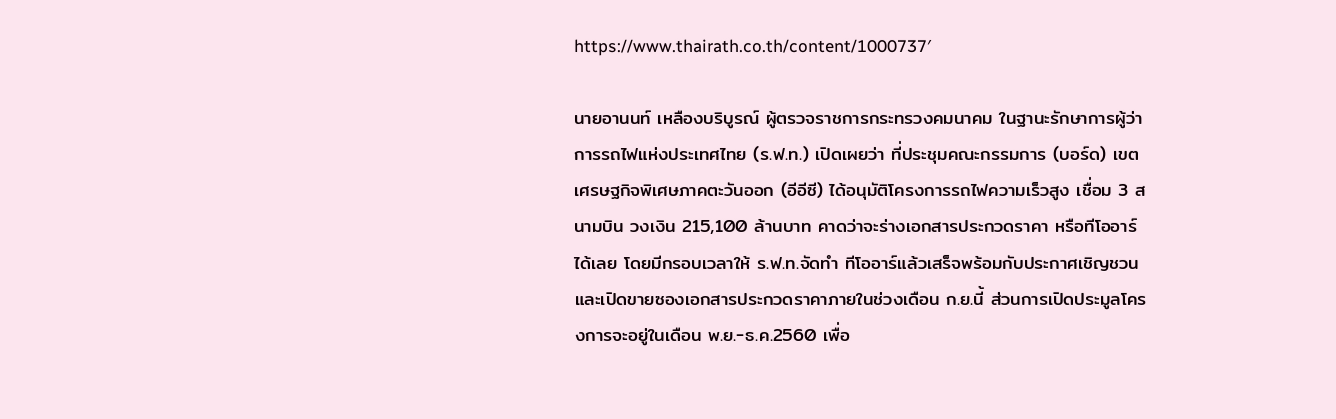https://www.thairath.co.th/content/1000737′

นายอานนท์ เหลืองบริบูรณ์ ผู้ตรวจราชการกระทรวงคมนาคม ในฐานะรักษาการผู้ว่าการรถไฟแห่งประเทศไทย (ร.ฟ.ท.) เปิดเผยว่า ที่ประชุมคณะกรรมการ (บอร์ด) เขตเศรษฐกิจพิเศษภาคตะวันออก (อีอีซี) ได้อนุมัติโครงการรถไฟความเร็วสูง เชื่อม 3 สนามบิน วงเงิน 215,100 ล้านบาท คาดว่าจะร่างเอกสารประกวดราคา หรือทีโออาร์ได้เลย โดยมีกรอบเวลาให้ ร.ฟ.ท.จัดทำ ทีโออาร์แล้วเสร็จพร้อมกับประกาศเชิญชวน และเปิดขายซองเอกสารประกวดราคาภายในช่วงเดือน ก.ย.นี้ ส่วนการเปิดประมูลโครงการจะอยู่ในเดือน พ.ย.-ธ.ค.2560 เพื่อ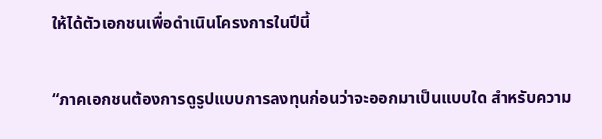ให้ได้ตัวเอกชนเพื่อดำเนินโครงการในปีนี้

“ภาคเอกชนต้องการดูรูปแบบการลงทุนก่อนว่าจะออกมาเป็นแบบใด สำหรับความ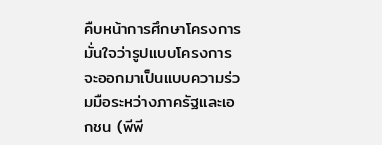คืบหน้าการศึกษาโครงการ มั่นใจว่ารูปแบบโครงการจะออกมาเป็นแบบความร่วมมือระหว่างภาครัฐและเอกชน (พีพี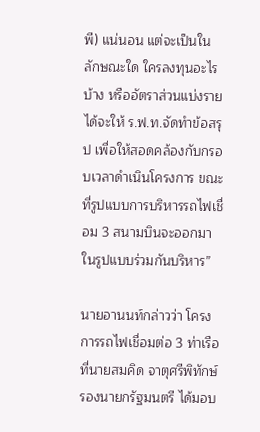พี) แน่นอน แต่จะเป็นในลักษณะใด ใครลงทุนอะไรบ้าง หรืออัตราส่วนแบ่งรายได้จะให้ ร.ฟ.ท.จัดทำข้อสรุป เพื่อให้สอดคล้องกับกรอบเวลาดำเนินโครงการ ขณะที่รูปแบบการบริหารรถไฟเชื่อม 3 สนามบินจะออกมาในรูปแบบร่วมกันบริหาร”

นายอานนท์กล่าวว่า โครงการรถไฟเชื่อมต่อ 3 ท่าเรือที่นายสมคิด จาตุศรีพิทักษ์ รองนายกรัฐมนตรี ได้มอบ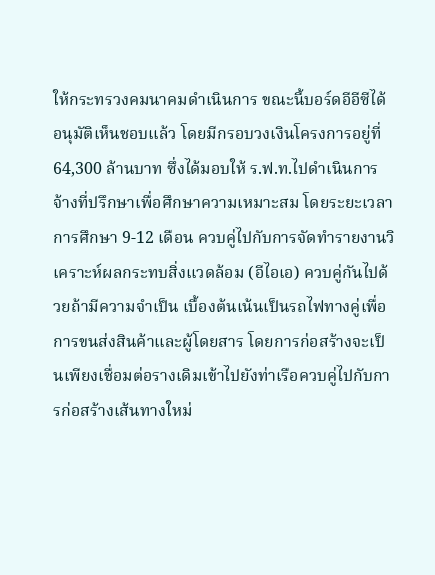ให้กระทรวงคมนาคมดำเนินการ ขณะนี้บอร์ดอีอีซีได้อนุมัติเห็นชอบแล้ว โดยมีกรอบวงเงินโครงการอยู่ที่ 64,300 ล้านบาท ซึ่งได้มอบให้ ร.ฟ.ท.ไปดำเนินการจ้างที่ปรึกษาเพื่อศึกษาความเหมาะสม โดยระยะเวลาการศึกษา 9-12 เดือน ควบคู่ไปกับการจัดทำรายงานวิเคราะห์ผลกระทบสิ่งแวดล้อม (อีไอเอ) ควบคู่กันไปด้วยถ้ามีความจำเป็น เบื้องต้นเน้นเป็นรถไฟทางคู่เพื่อการขนส่งสินค้าและผู้โดยสาร โดยการก่อสร้างจะเป็นเพียงเชื่อมต่อรางเดิมเข้าไปยังท่าเรือควบคู่ไปกับการก่อสร้างเส้นทางใหม่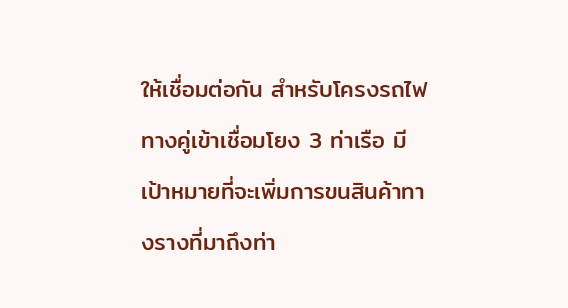ให้เชื่อมต่อกัน สำหรับโครงรถไฟทางคู่เข้าเชื่อมโยง 3 ท่าเรือ มีเป้าหมายที่จะเพิ่มการขนสินค้าทางรางที่มาถึงท่า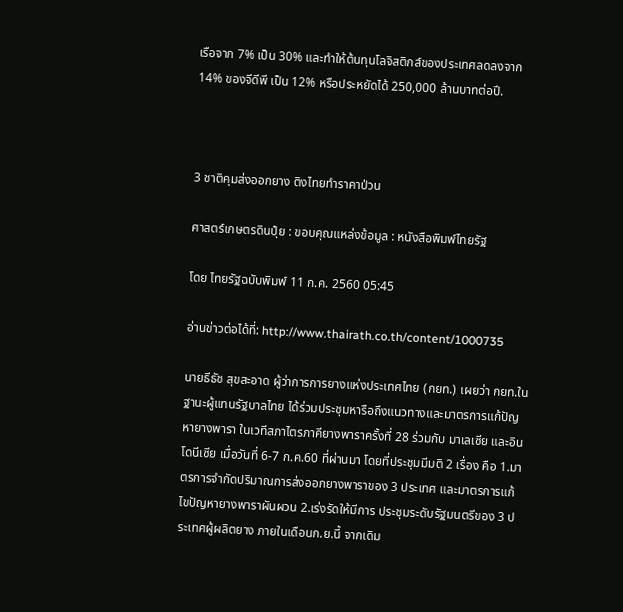เรือจาก 7% เป็น 30% และทำให้ต้นทุนโลจิสติกส์ของประเทศลดลงจาก 14% ของจีดีพี เป็น 12% หรือประหยัดได้ 250,000 ล้านบาทต่อปี.



3 ชาติคุมส่งออกยาง ติงไทยทำราคาป่วน

ศาสตร์เกษตรดินปุ๋ย : ขอบคุณแหล่งข้อมูล : หนังสือพิมพ์ไทยรัฐ

โดย ไทยรัฐฉบับพิมพ์ 11 ก.ค. 2560 05:45

อ่านข่าวต่อได้ที่: http://www.thairath.co.th/content/1000735

นายธีธัช สุขสะอาด ผู้ว่าการการยางแห่งประเทศไทย (กยท.) เผยว่า กยท.ในฐานะผู้แทนรัฐบาลไทย ได้ร่วมประชุมหารือถึงแนวทางและมาตรการแก้ปัญหายางพารา ในเวทีสภาไตรภาคียางพาราครั้งที่ 28 ร่วมกับ มาเลเซีย และอินโดนีเซีย เมื่อวันที่ 6-7 ก.ค.60 ที่ผ่านมา โดยที่ประชุมมีมติ 2 เรื่อง คือ 1.มาตรการจำกัดปริมาณการส่งออกยางพาราของ 3 ประเทศ และมาตรการแก้ไขปัญหายางพาราผันผวน 2.เร่งรัดให้มีการ ประชุมระดับรัฐมนตรีของ 3 ประเทศผู้ผลิตยาง ภายในเดือนก.ย.นี้ จากเดิม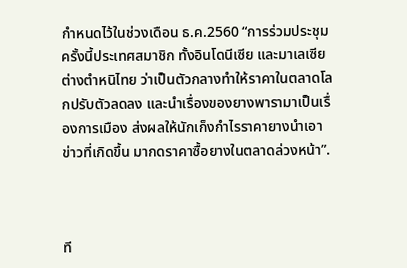กำหนดไว้ในช่วงเดือน ธ.ค.2560 “การร่วมประชุมครั้งนี้ประเทศสมาชิก ทั้งอินโดนีเซีย และมาเลเซีย ต่างตำหนิไทย ว่าเป็นตัวกลางทำให้ราคาในตลาดโลกปรับตัวลดลง และนำเรื่องของยางพารามาเป็นเรื่องการเมือง ส่งผลให้นักเก็งกำไรราคายางนำเอาข่าวที่เกิดขึ้น มากดราคาซื้อยางในตลาดล่วงหน้า”.



ที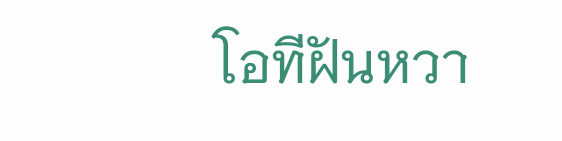โอทีฝันหวา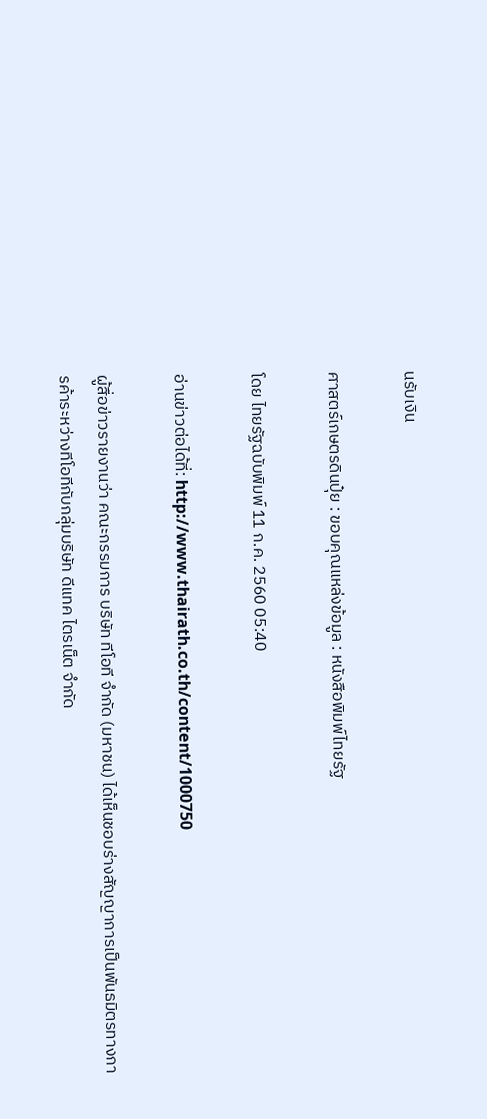นรับเงิน

ศาสตร์เกษตรดินปุ๋ย : ขอบคุณแหล่งข้อมูล : หนังสือพิมพ์ไทยรัฐ

โดย ไทยรัฐฉบับพิมพ์ 11 ก.ค. 2560 05:40

อ่านข่าวต่อได้ที่: http://www.thairath.co.th/content/1000750

ผู้สื่อข่าวรายงานว่า คณะกรรมการ บริษัท ทีโอที จำกัด (มหาชน) ได้เห็นชอบร่างสัญญาการเป็นพันธมิตรทางการค้าระหว่างทีโอทีกับกลุ่มบริษัท ดีแทค ไตรเน็ต จำกัด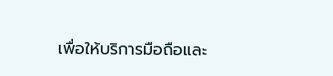เพื่อให้บริการมือถือและ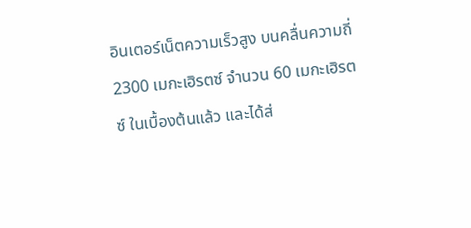อินเตอร์เน็ตความเร็วสูง บนคลื่นความถี่ 2300 เมกะเฮิรตซ์ จำนวน 60 เมกะเฮิรตซ์ ในเบื้องต้นแล้ว และได้ส่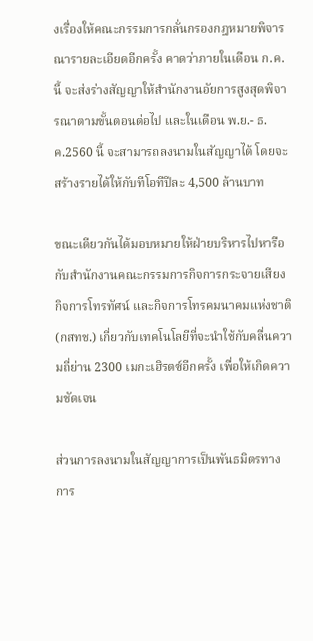งเรื่องให้คณะกรรมการกลั่นกรองกฎหมายพิจารณารายละเอียดอีกครั้ง คาดว่าภายในเดือน ก.ค.นี้ จะส่งร่างสัญญาให้สำนักงานอัยการสูงสุดพิจารณาตามขั้นตอนต่อไป และในเดือน พ.ย.- ธ.ค.2560 นี้ จะสามารถลงนามในสัญญาได้ โดยจะสร้างรายได้ให้กับทีโอทีปีละ 4,500 ล้านบาท

ขณะเดียวกันได้มอบหมายให้ฝ่ายบริหารไปหารือกับสำนักงานคณะกรรมการกิจการกระจายเสียง กิจการโทรทัศน์ และกิจการโทรคมนาคมแห่งชาติ (กสทช.) เกี่ยวกับเทคโนโลยีที่จะนำใช้กับคลื่นความถี่ย่าน 2300 เมกะเฮิรตซ์อีกครั้ง เพื่อให้เกิดความชัดเจน

ส่วนการลงนามในสัญญาการเป็นพันธมิตรทางการ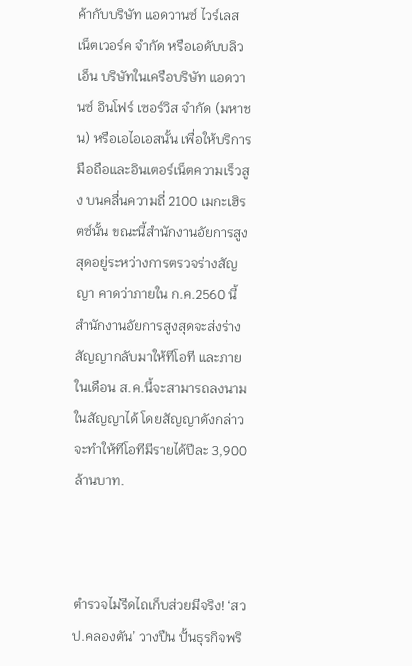ค้ากับบริษัท แอดวานซ์ ไวร์เลส เน็ตเวอร์ค จำกัด หรือเอดับบลิวเอ็น บริษัทในเครือบริษัท แอดวานซ์ อินโฟร์ เซอร์วิส จำกัด (มหาชน) หรือเอไอเอสนั้น เพื่อให้บริการมือถือและอินเตอร์เน็ตความเร็วสูง บนคลื่นความถี่ 2100 เมกะเฮิรตซ์นั้น ขณะนี้สำนักงานอัยการสูงสุดอยู่ระหว่างการตรวจร่างสัญญา คาดว่าภายใน ก.ค.2560 นี้ สำนักงานอัยการสูงสุดจะส่งร่างสัญญากลับมาให้ทีโอที และภายในเดือน ส.ค.นี้จะสามารถลงนามในสัญญาได้ โดยสัญญาดังกล่าวจะทำให้ทีโอทีมีรายได้ปีละ 3,900 ล้านบาท.



ตำรวจไม่รีดไถเก็บส่วยมีจริง! ‘สวป.คลองตัน’ วางปืน ปั้นธุรกิจพริ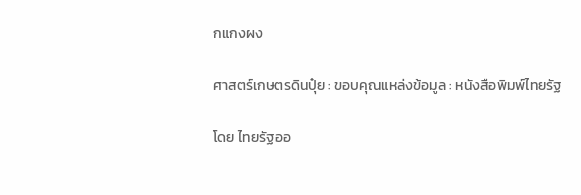กแกงผง

ศาสตร์เกษตรดินปุ๋ย : ขอบคุณแหล่งข้อมูล : หนังสือพิมพ์ไทยรัฐ

โดย ไทยรัฐออ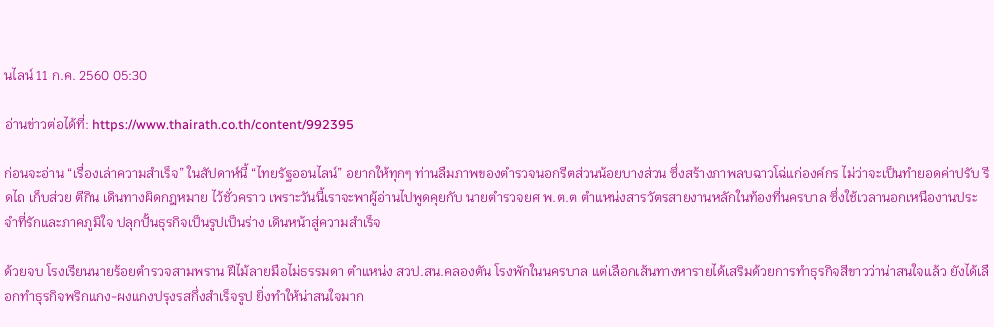นไลน์ 11 ก.ค. 2560 05:30

อ่านข่าวต่อได้ที่: https://www.thairath.co.th/content/992395

ก่อนจะอ่าน “เรื่องเล่าความสำเร็จ” ในสัปดาห์นี้ “ไทยรัฐออนไลน์” อยากให้ทุกๆ ท่านลืมภาพของตำรวจนอกรีตส่วนน้อยบางส่วน ซึ่งสร้างภาพลบฉาวโฉ่แก่องค์กร ไม่ว่าจะเป็นทำยอดค่าปรับ รีดไถ เก็บส่วย ตีกิน เดินทางผิดกฎหมาย ไว้ชั่วคราว เพราะวันนี้เราจะพาผู้อ่านไปพูดคุยกับ นายตำรวจยศ พ.ต.ต ตำแหน่งสารวัตรสายงานหลักในท้องที่นครบาล ซึ่งใช้เวลานอกเหนืองานประจำที่รักและภาคภูมิใจ ปลุกปั้นธุรกิจเป็นรูปเป็นร่าง เดินหน้าสู่ความสำเร็จ

ด้วยจบ โรงเรียนนายร้อยตำรวจสามพราน ฝีไม้ลายมือไม่ธรรมดา ตำแหน่ง สวป.สน.คลองตัน โรงพักในนครบาล แต่เลือกเส้นทางหารายได้เสริมด้วยการทำธุรกิจสีขาวว่าน่าสนใจแล้ว ยังได้เลือกทำธุรกิจพริกแกง-ผงแกงปรุงรสกึ่งสำเร็จรูป ยิ่งทำให้น่าสนใจมาก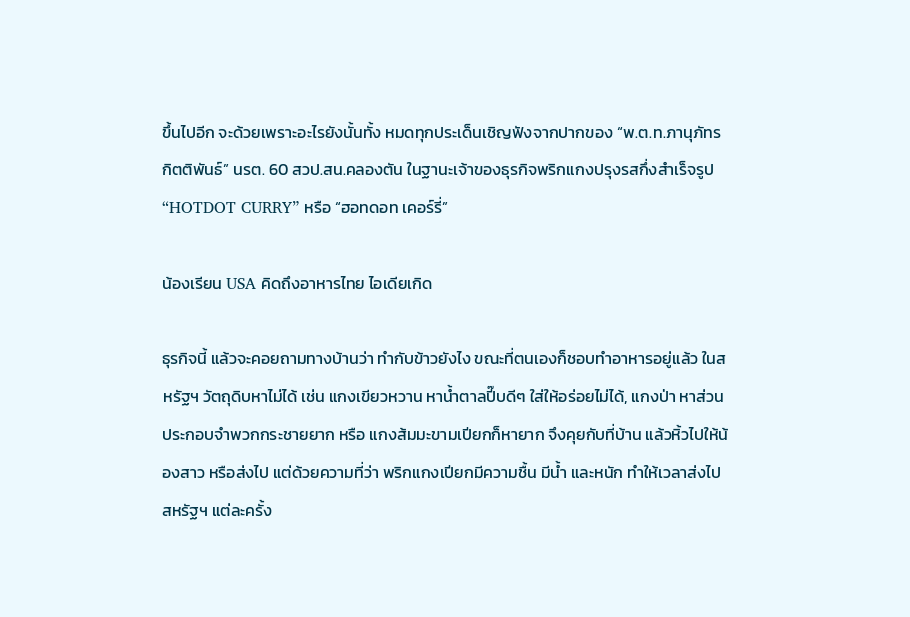ขึ้นไปอีก จะด้วยเพราะอะไรยังนั้นทั้ง หมดทุกประเด็นเชิญฟังจากปากของ “พ.ต.ท.ภานุภัทร กิตติพันธ์” นรต. 60 สวป.สน.คลองตัน ในฐานะเจ้าของธุรกิจพริกแกงปรุงรสกึ่งสำเร็จรูป “HOTDOT CURRY” หรือ “ฮอทดอท เคอร์รี่”

น้องเรียน USA คิดถึงอาหารไทย ไอเดียเกิด

ธุรกิจนี้ แล้วจะคอยถามทางบ้านว่า ทำกับข้าวยังไง ขณะที่ตนเองก็ชอบทำอาหารอยู่แล้ว ในสหรัฐฯ วัตถุดิบหาไม่ได้ เช่น แกงเขียวหวาน หาน้ำตาลปี๊บดีๆ ใส่ให้อร่อยไม่ได้, แกงป่า หาส่วนประกอบจำพวกกระชายยาก หรือ แกงส้มมะขามเปียกก็หายาก จึงคุยกับที่บ้าน แล้วหิ้วไปให้น้องสาว หรือส่งไป แต่ด้วยความที่ว่า พริกแกงเปียกมีความชื้น มีน้ำ และหนัก ทำให้เวลาส่งไปสหรัฐฯ แต่ละครั้ง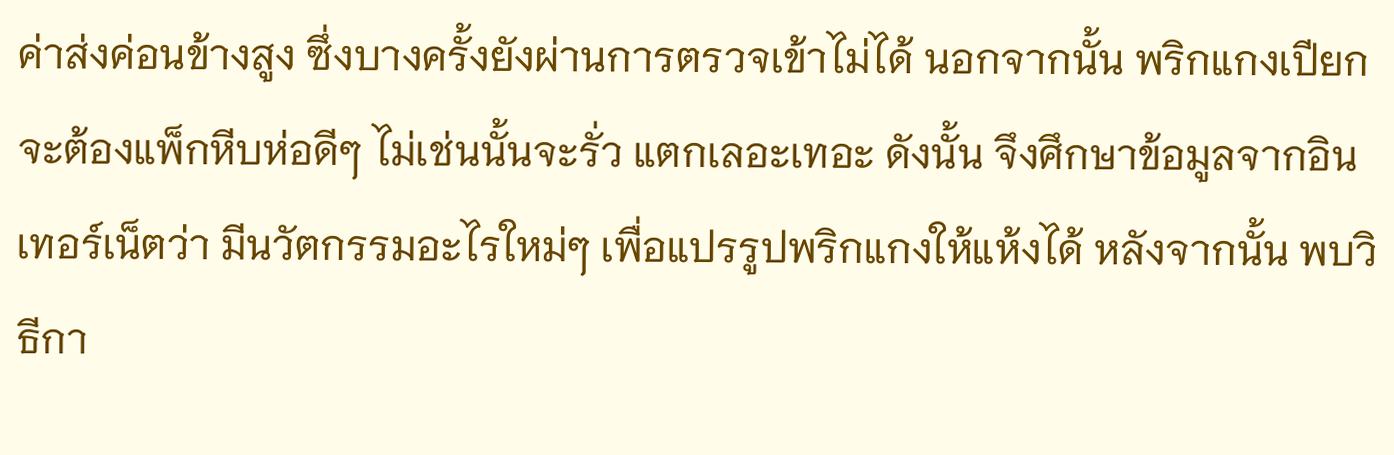ค่าส่งค่อนข้างสูง ซึ่งบางครั้งยังผ่านการตรวจเข้าไม่ได้ นอกจากนั้น พริกแกงเปียก จะต้องแพ็กหีบห่อดีๆ ไม่เช่นนั้นจะรั่ว แตกเลอะเทอะ ดังนั้น จึงศึกษาข้อมูลจากอินเทอร์เน็ตว่า มีนวัตกรรมอะไรใหม่ๆ เพื่อแปรรูปพริกแกงให้แห้งได้ หลังจากนั้น พบวิธีกา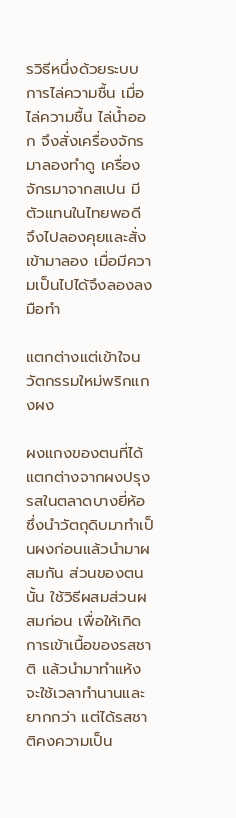รวิธีหนึ่งด้วยระบบการไล่ความชื้น เมื่อไล่ความชื้น ไล่น้ำออก จึงสั่งเครื่องจักรมาลองทำดู เครื่องจักรมาจากสเปน มีตัวแทนในไทยพอดี จึงไปลองคุยและสั่งเข้ามาลอง เมื่อมีความเป็นไปได้จึงลองลงมือทำ

แตกต่างแต่เข้าใจนวัตกรรมใหม่พริกแกงผง

ผงแกงของตนที่ได้ แตกต่างจากผงปรุงรสในตลาดบางยี่ห้อ ซึ่งนำวัตถุดิบมาทำเป็นผงก่อนแล้วนำมาผสมกัน ส่วนของตนนั้น ใช้วิธีผสมส่วนผสมก่อน เพื่อให้เกิดการเข้าเนื้อของรสชาติ แล้วนำมาทำแห้ง จะใช้เวลาทำนานและยากกว่า แต่ได้รสชาติคงความเป็น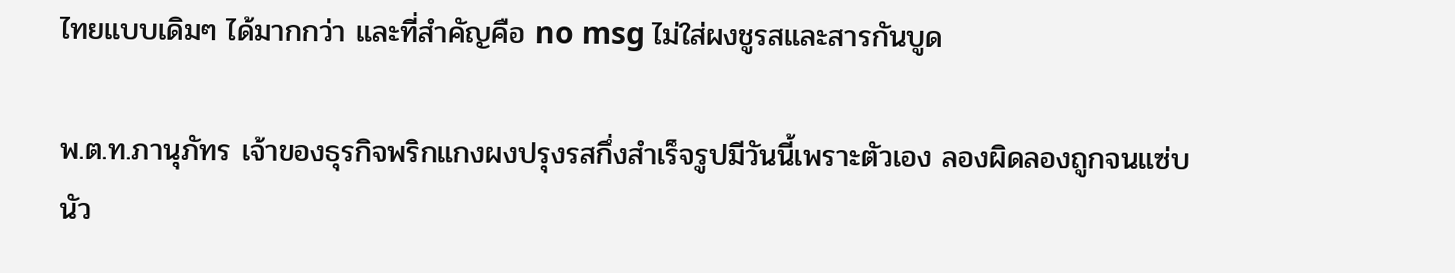ไทยแบบเดิมๆ ได้มากกว่า และที่สำคัญคือ no msg ไม่ใส่ผงชูรสและสารกันบูด

พ.ต.ท.ภานุภัทร เจ้าของธุรกิจพริกแกงผงปรุงรสกึ่งสำเร็จรูปมีวันนี้เพราะตัวเอง ลองผิดลองถูกจนแซ่บนัว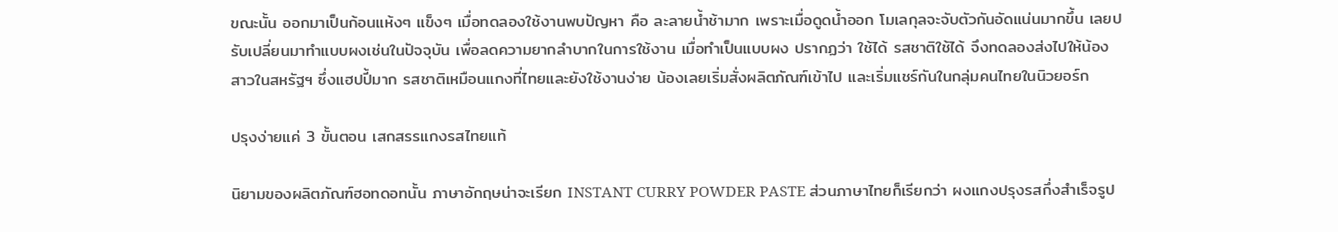ขณะนั้น ออกมาเป็นก้อนแห้งๆ แข็งๆ เมื่อทดลองใช้งานพบปัญหา คือ ละลายน้ำช้ามาก เพราะเมื่อดูดน้ำออก โมเลกุลจะจับตัวกันอัดแน่นมากขึ้น เลยปรับเปลี่ยนมาทำแบบผงเช่นในปัจจุบัน เพื่อลดความยากลำบากในการใช้งาน เมื่อทำเป็นแบบผง ปรากฏว่า ใช้ได้ รสชาติใช้ได้ จึงทดลองส่งไปให้น้องสาวในสหรัฐฯ ซึ่งแฮปปี้มาก รสชาติเหมือนแกงที่ไทยและยังใช้งานง่าย น้องเลยเริ่มสั่งผลิตภัณฑ์เข้าไป และเริ่มแชร์กันในกลุ่มคนไทยในนิวยอร์ก

ปรุงง่ายแค่ 3 ขั้นตอน เสกสรรแกงรสไทยแท้

นิยามของผลิตภัณฑ์ฮอทดอทนั้น ภาษาอักฤษน่าจะเรียก INSTANT CURRY POWDER PASTE ส่วนภาษาไทยก็เรียกว่า ผงแกงปรุงรสกึ่งสำเร็จรูป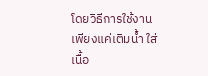โดยวิธีการใช้งานเพียงแค่เติมน้ำ ใส่เนื้อ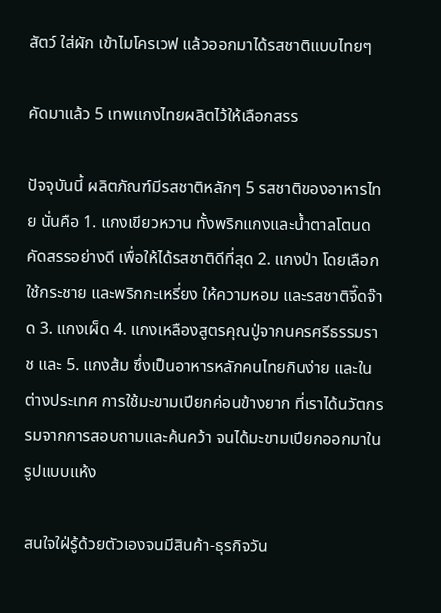สัตว์ ใส่ผัก เข้าไมโครเวฟ แล้วออกมาได้รสชาติแบบไทยๆ

คัดมาแล้ว 5 เทพแกงไทยผลิตไว้ให้เลือกสรร

ปัจจุบันนี้ ผลิตภัณฑ์มีรสชาติหลักๆ 5 รสชาติของอาหารไทย นั่นคือ 1. แกงเขียวหวาน ทั้งพริกแกงและน้ำตาลโตนดคัดสรรอย่างดี เพื่อให้ได้รสชาติดีที่สุด 2. แกงป่า โดยเลือกใช้กระชาย และพริกกะเหรี่ยง ให้ความหอม และรสชาติจี๊ดจ๊าด 3. แกงเผ็ด 4. แกงเหลืองสูตรคุณปู่จากนครศรีธรรมราช และ 5. แกงส้ม ซึ่งเป็นอาหารหลักคนไทยกินง่าย และในต่างประเทศ การใช้มะขามเปียกค่อนข้างยาก ที่เราได้นวัตกรรมจากการสอบถามและค้นคว้า จนได้มะขามเปียกออกมาในรูปแบบแห้ง

สนใจใฝ่รู้ด้วยตัวเองจนมีสินค้า-ธุรกิจวัน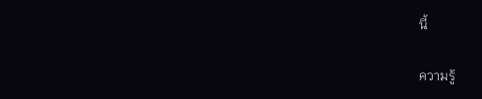นี้

ความรู้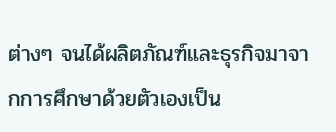ต่างๆ จนได้ผลิตภัณฑ์และธุรกิจมาจากการศึกษาด้วยตัวเองเป็น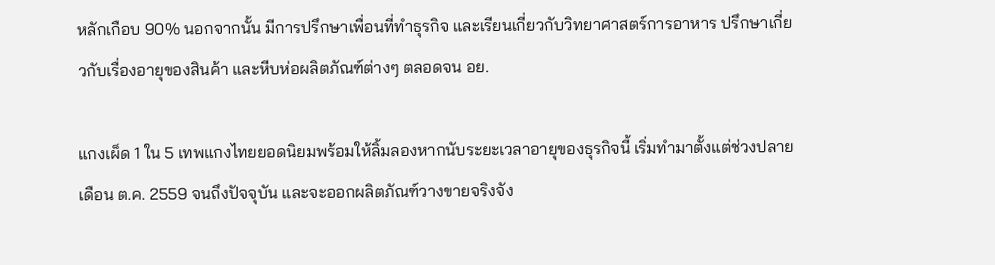หลักเกือบ 90% นอกจากนั้น มีการปรึกษาเพื่อนที่ทำธุรกิจ และเรียนเกี่ยวกับวิทยาศาสตร์การอาหาร ปรึกษาเกี่ยวกับเรื่องอายุของสินค้า และหีบห่อผลิตภัณฑ์ต่างๆ ตลอดจน อย.

แกงเผ็ด 1 ใน 5 เทพแกงไทยยอดนิยมพร้อมให้ลิ้มลองหากนับระยะเวลาอายุของธุรกิจนี้ เริ่มทำมาตั้งแต่ช่วงปลายเดือน ต.ค. 2559 จนถึงปัจจุบัน และจะออกผลิตภัณฑ์วางขายจริงจัง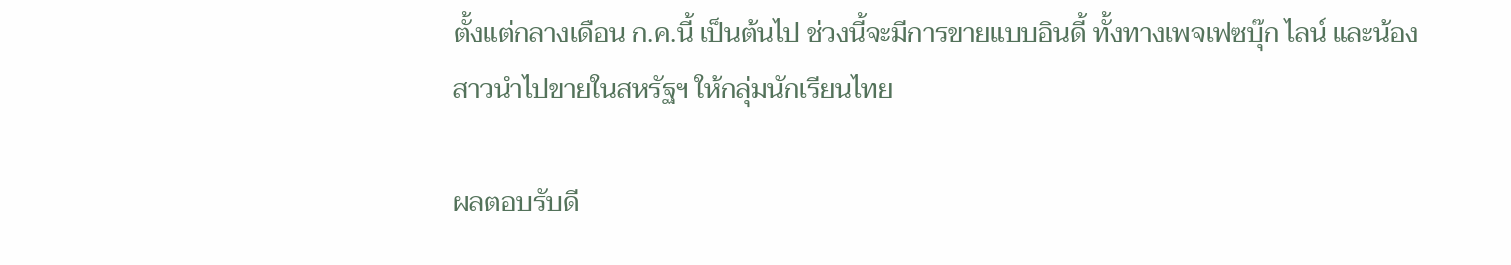ตั้งแต่กลางเดือน ก.ค.นี้ เป็นต้นไป ช่วงนี้จะมีการขายแบบอินดี้ ทั้งทางเพจเฟซบุ๊ก ไลน์ และน้องสาวนำไปขายในสหรัฐฯ ให้กลุ่มนักเรียนไทย

ผลตอบรับดี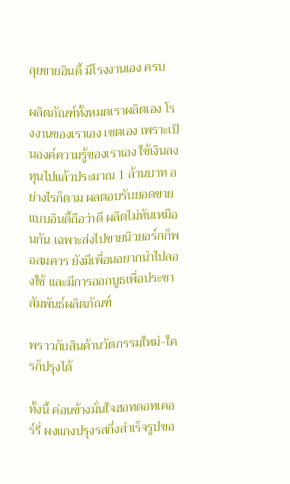ลุยขายอินดี้ มีโรงงานเอง ครบ

ผลิตภัณฑ์ทั้งหมดเราผลิตเอง โรงงานของเราเอง เซตเอง เพราะเป็นองค์ความรู้ของเราเอง ใช้เงินลงทุนไปแล้วประมาณ 1 ล้านบาท อย่างไรก็ตาม ผลตอบรับยอดขายแบบอินดี้ถือว่าดี ผลิตไม่ทันเหมือนกัน เฉพาะส่งไปขายนิวยอร์กก็พอสมควร ยังมีเพื่อนอยากนำไปลองใช้ และมีการออกบูธเพื่อประชาสัมพันธ์ผลิตภัณฑ์

พราวกับสินค้านวัตกรรมใหม่-ใครก็ปรุงได้

ทั้งนี้ ค่อนข้างมั่นใจฮอทดอทเคอร์รี่ ผงแกงปรุงรสกึ่งสำเร็จรูปขอ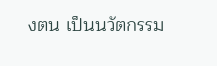งตน เป็นนวัตกรรม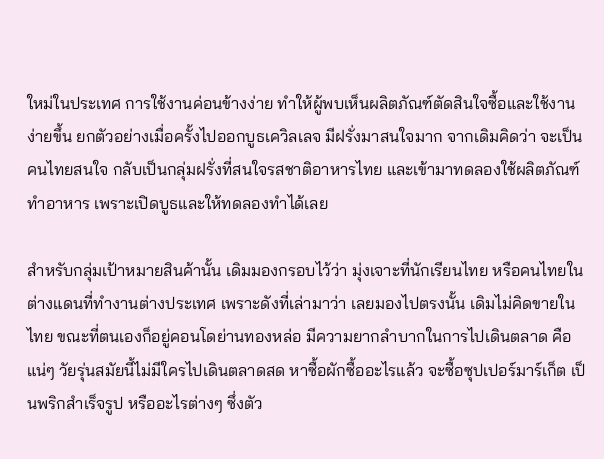ใหม่ในประเทศ การใช้งานค่อนข้างง่าย ทำให้ผู้พบเห็นผลิตภัณฑ์ตัดสินใจซื้อและใช้งานง่ายขึ้น ยกตัวอย่างเมื่อครั้งไปออกบูธเควิลเลจ มีฝรั่งมาสนใจมาก จากเดิมคิดว่า จะเป็นคนไทยสนใจ กลับเป็นกลุ่มฝรั่งที่สนใจรสชาติอาหารไทย และเข้ามาทดลองใช้ผลิตภัณฑ์ทำอาหาร เพราะเปิดบูธและให้ทดลองทำได้เลย

สำหรับกลุ่มเป้าหมายสินค้านั้น เดิมมองกรอบไว้ว่า มุ่งเจาะที่นักเรียนไทย หรือคนไทยในต่างแดนที่ทำงานต่างประเทศ เพราะดังที่เล่ามาว่า เลยมองไปตรงนั้น เดิมไม่คิดขายในไทย ขณะที่ตนเองก็อยู่คอนโดย่านทองหล่อ มีความยากลำบากในการไปเดินตลาด คือ แน่ๆ วัยรุ่นสมัยนี้ไม่มีใครไปเดินตลาดสด หาซื้อผักซื้ออะไรแล้ว จะซื้อซุปเปอร์มาร์เก็ต เป็นพริกสำเร็จรูป หรืออะไรต่างๆ ซึ่งตัว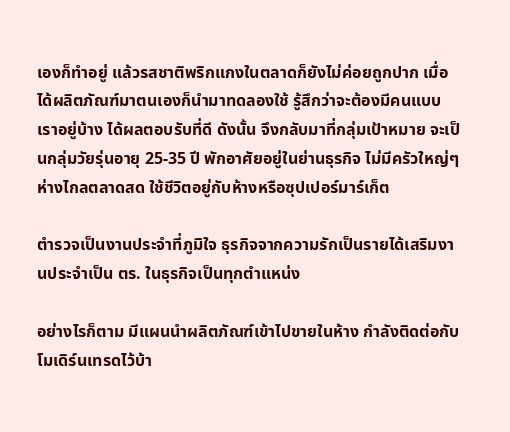เองก็ทำอยู่ แล้วรสชาติพริกแกงในตลาดก็ยังไม่ค่อยถูกปาก เมื่อได้ผลิตภัณฑ์มาตนเองก็นำมาทดลองใช้ รู้สึกว่าจะต้องมีคนแบบเราอยู่บ้าง ได้ผลตอบรับที่ดี ดังนั้น จึงกลับมาที่กลุ่มเป้าหมาย จะเป็นกลุ่มวัยรุ่นอายุ 25-35 ปี พักอาศัยอยู่ในย่านธุรกิจ ไม่มีครัวใหญ่ๆ ห่างไกลตลาดสด ใช้ชีวิตอยู่กับห้างหรือซุปเปอร์มาร์เก็ต

ตำรวจเป็นงานประจำที่ภูมิใจ ธุรกิจจากความรักเป็นรายได้เสริมงานประจำเป็น ตร. ในธุรกิจเป็นทุกตำแหน่ง

อย่างไรก็ตาม มีแผนนำผลิตภัณฑ์เข้าไปขายในห้าง กำลังติดต่อกับโมเดิร์นเทรดไว้บ้า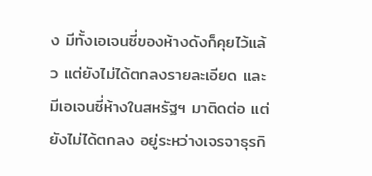ง มีทั้งเอเจนซี่ของห้างดังก็คุยไว้แล้ว แต่ยังไม่ได้ตกลงรายละเอียด และมีเอเจนซี่ห้างในสหรัฐฯ มาติดต่อ แต่ยังไม่ได้ตกลง อยู่ระหว่างเจรจาธุรกิ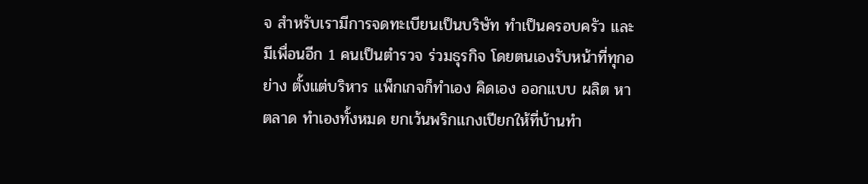จ สำหรับเรามีการจดทะเบียนเป็นบริษัท ทำเป็นครอบครัว และมีเพื่อนอีก 1 คนเป็นตำรวจ ร่วมธุรกิจ โดยตนเองรับหน้าที่ทุกอย่าง ตั้งแต่บริหาร แพ็กเกจก็ทำเอง คิดเอง ออกแบบ ผลิต หาตลาด ทำเองทั้งหมด ยกเว้นพริกแกงเปียกให้ที่บ้านทำ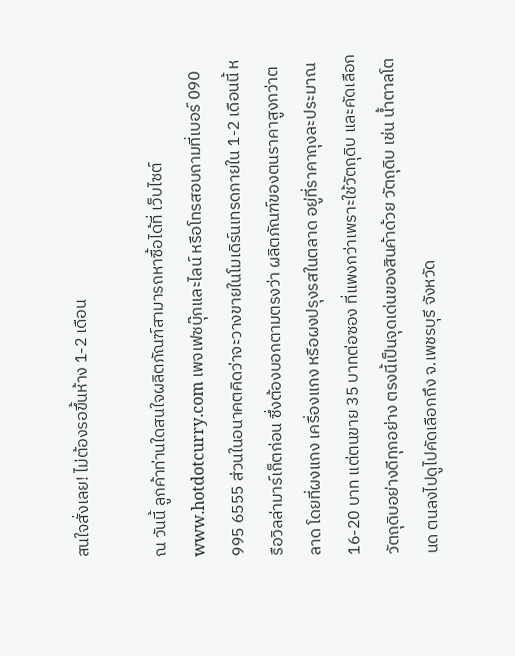สนใจสั่งเลย! ไม่ต้องรอขึ้นห้าง 1-2 เดือน

ณ วันนี้ ลูกค้าท่านใดสนใจผลิตภัณฑ์สามารถหาซื้อได้ที่ เว็บไซต์ www.hotdotcurry.com เพจเฟซบุ๊กและไลน์ หรือโทรสอบถามที่เบอร์ 090 995 6555 ส่วนในอนาคตคิดว่าจะวางขายในโมเดิร์นเทรดภายใน 1-2 เดือนนี้ หรือวิลล่ามาร์เก็ตก่อน ซึ่งต้องบอกตามตรงว่า ผลิตภัณฑ์ของตนราคาสูงกว่าตลาด โดยที่ผงแกง เครื่องแกง หรือผงปรุงรสในตลาด อยู่ที่ราคาถุงละประมาณ 16-20 บาท แต่ตนขาย 35 บาทต่อซอง ที่แพงกว่าเพราะใช้วัตถุดิบ และคัดเลือกวัตถุดิบอย่างดีทุกอย่าง ตรงนี้เป็นจุดเด่นของสินค้าด้วย วัตถุดิบ เช่น น้ำตาลโตนด ตนลงไปดูไปคัดเลือกถึง จ.เพชรบุรี จังหวัด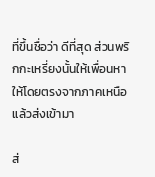ที่ขึ้นชื่อว่า ดีที่สุด ส่วนพริกกะเหรี่ยงนั้นให้เพื่อนหาให้โดยตรงจากภาคเหนือ แล้วส่งเข้ามา

ส่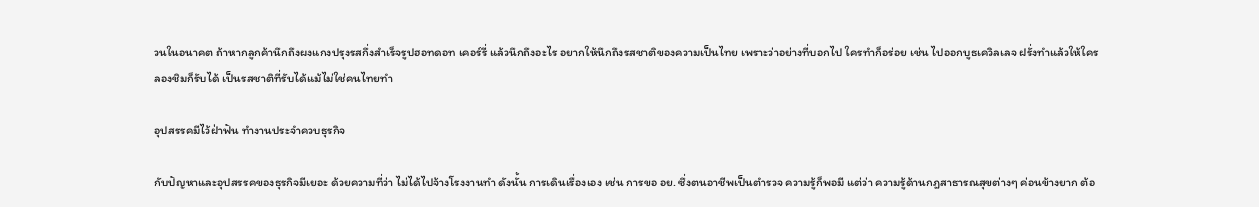วนในอนาคต ถ้าหากลูกค้านึกถึงผงแกงปรุงรสกึ่งสำเร็จรูปฮอทดอท เคอร์รี่ แล้วนึกถึงอะไร อยากให้นึกถึงรสชาติของความเป็นไทย เพราะว่าอย่างที่บอกไป ใครทำก็อร่อย เช่น ไปออกบูธเควิลเลจ ฝรั่งทำแล้วให้ใครลองชิมก็รับได้ เป็นรสชาติที่รับได้แม้ไม่ใช่คนไทยทำ

อุปสรรคมีไว้ฝ่าฟัน ทำงานประจำควบธุรกิจ

กับปัญหาและอุปสรรคของธุรกิจมีเยอะ ด้วยความที่ว่า ไม่ได้ไปจ้างโรงงานทำ ดังนั้น การเดินเรื่องเอง เช่น การขอ อย. ซึ่งตนอาชีพเป็นตำรวจ ความรู้ก็พอมี แต่ว่า ความรู้ด้านกฎสาธารณสุขต่างๆ ค่อนข้างยาก ต้อ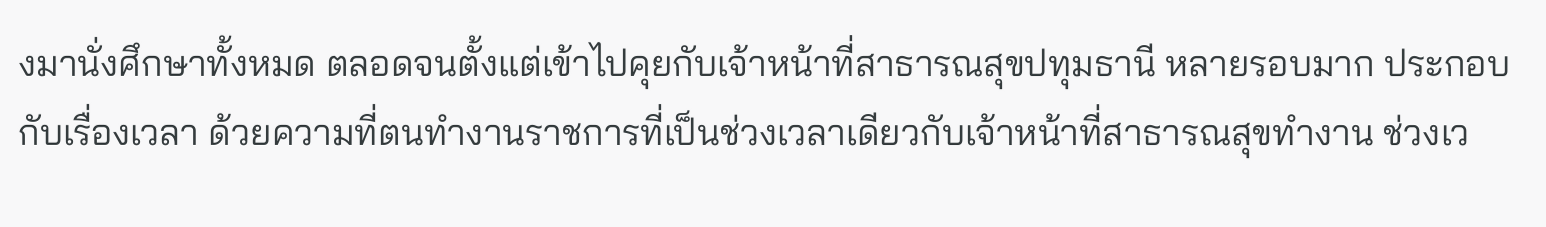งมานั่งศึกษาทั้งหมด ตลอดจนตั้งแต่เข้าไปคุยกับเจ้าหน้าที่สาธารณสุขปทุมธานี หลายรอบมาก ประกอบกับเรื่องเวลา ด้วยความที่ตนทำงานราชการที่เป็นช่วงเวลาเดียวกับเจ้าหน้าที่สาธารณสุขทำงาน ช่วงเว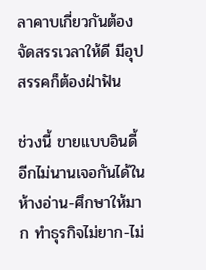ลาคาบเกี่ยวกันต้องจัดสรรเวลาให้ดี มีอุปสรรคก็ต้องฝ่าฟัน

ช่วงนี้ ขายแบบอินดี้ อีกไม่นานเจอกันได้ในห้างอ่าน-ศึกษาให้มาก ทำธุรกิจไม่ยาก-ไม่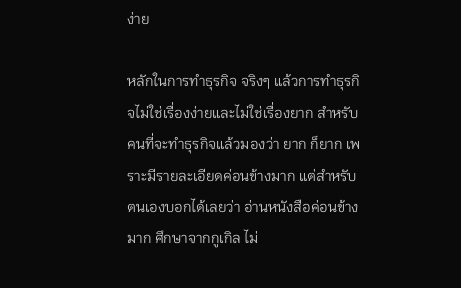ง่าย

หลักในการทำธุรกิจ จริงๆ แล้วการทำธุรกิจไม่ใช่เรื่องง่ายและไม่ใช่เรื่องยาก สำหรับคนที่จะทำธุรกิจแล้วมองว่า ยาก ก็ยาก เพราะมีรายละเอียดค่อนข้างมาก แต่สำหรับตนเองบอกได้เลยว่า อ่านหนังสือค่อนข้างมาก ศึกษาจากกูเกิล ไม่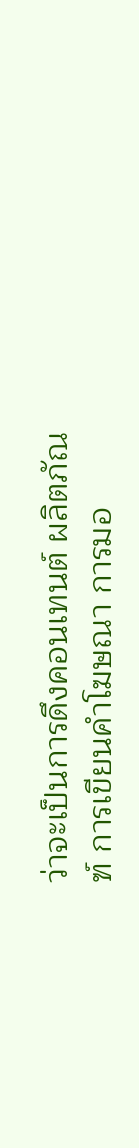ว่าจะเป็นการดึงคอนเทนต์ ผลิตภัณฑ์ การเขียนคำโฆษณา การมอ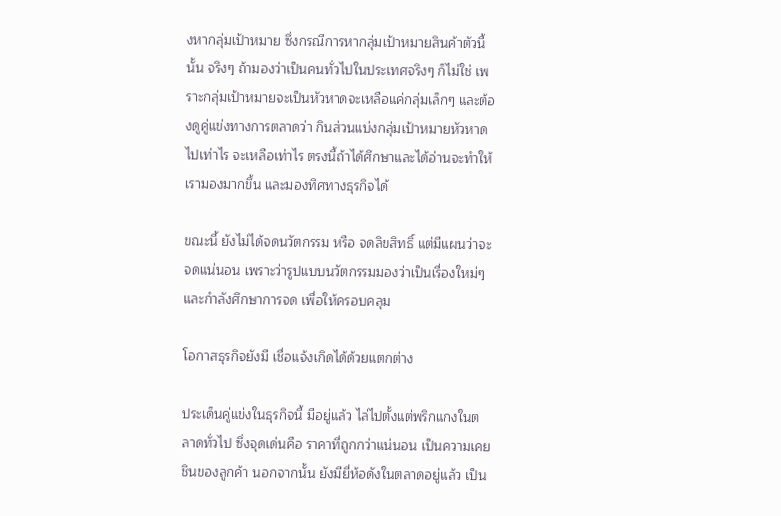งหากลุ่มเป้าหมาย ซึ่งกรณีการหากลุ่มเป้าหมายสินค้าตัวนี้นั้น จริงๆ ถ้ามองว่าเป็นคนทั่วไปในประเทศจริงๆ ก็ไม่ใช่ เพราะกลุ่มเป้าหมายจะเป็นหัวหาดจะเหลือแค่กลุ่มเล็กๆ และต้องดูคู่แข่งทางการตลาดว่า กินส่วนแบ่งกลุ่มเป้าหมายหัวหาดไปเท่าไร จะเหลือเท่าไร ตรงนี้ถ้าได้ศึกษาและได้อ่านจะทำให้เรามองมากขึ้น และมองทิศทางธุรกิจได้

ขณะนี้ ยังไม่ได้จดนวัตกรรม หรือ จดลิขสิทธิ์ แต่มีแผนว่าจะจดแน่นอน เพราะว่ารูปแบบนวัตกรรมมองว่าเป็นเรื่องใหม่ๆ และกำลังศึกษาการจด เพื่อให้ครอบคลุม

โอกาสธุรกิจยังมี เชื่อแจ้งเกิดได้ด้วยแตกต่าง

ประเด็นคู่แข่งในธุรกิจนี้ มีอยู่แล้ว ไล่ไปตั้งแต่พริกแกงในตลาดทั่วไป ซึ่งจุดเด่นคือ ราคาที่ถูกกว่าแน่นอน เป็นความเคยชินของลูกค้า นอกจากนั้น ยังมียี่ห้อดังในตลาดอยู่แล้ว เป็น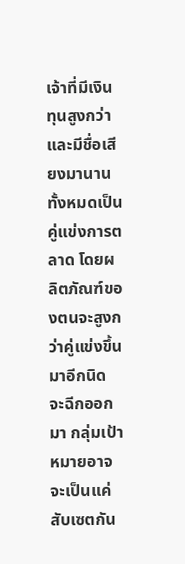เจ้าที่มีเงินทุนสูงกว่าและมีชื่อเสียงมานาน ทั้งหมดเป็นคู่แข่งการตลาด โดยผลิตภัณฑ์ของตนจะสูงกว่าคู่แข่งขึ้นมาอีกนิด จะฉีกออกมา กลุ่มเป้าหมายอาจจะเป็นแค่สับเซตกัน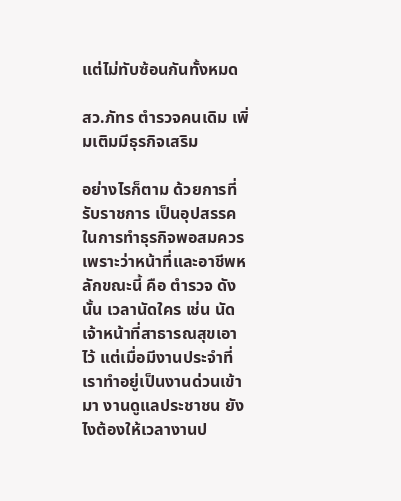แต่ไม่ทับซ้อนกันทั้งหมด

สว.ภัทร ตำรวจคนเดิม เพิ่มเติมมีธุรกิจเสริม

อย่างไรก็ตาม ด้วยการที่รับราชการ เป็นอุปสรรคในการทำธุรกิจพอสมควร เพราะว่าหน้าที่และอาชีพหลักขณะนี้ คือ ตำรวจ ดังนั้น เวลานัดใคร เช่น นัดเจ้าหน้าที่สาธารณสุขเอาไว้ แต่เมื่อมีงานประจำที่เราทำอยู่เป็นงานด่วนเข้ามา งานดูแลประชาชน ยังไงต้องให้เวลางานป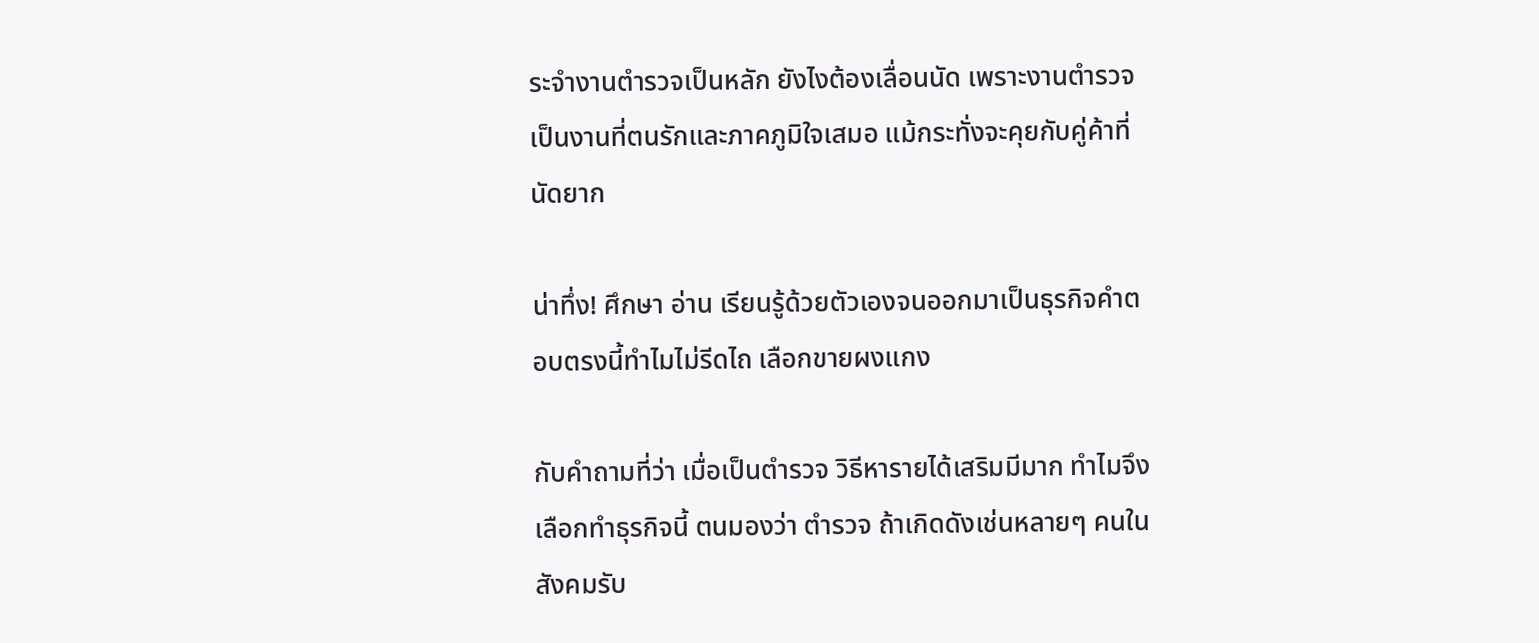ระจำงานตำรวจเป็นหลัก ยังไงต้องเลื่อนนัด เพราะงานตำรวจเป็นงานที่ตนรักและภาคภูมิใจเสมอ แม้กระทั่งจะคุยกับคู่ค้าที่นัดยาก

น่าทึ่ง! ศึกษา อ่าน เรียนรู้ด้วยตัวเองจนออกมาเป็นธุรกิจคำตอบตรงนี้ทำไมไม่รีดไถ เลือกขายผงแกง

กับคำถามที่ว่า เมื่อเป็นตำรวจ วิธีหารายได้เสริมมีมาก ทำไมจึงเลือกทำธุรกิจนี้ ตนมองว่า ตำรวจ ถ้าเกิดดังเช่นหลายๆ คนในสังคมรับ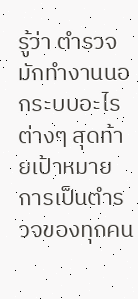รู้ว่า ตำรวจมักทำงานนอกระบบอะไรต่างๆ สุดท้ายเป้าหมายการเป็นตำรวจของทุกคน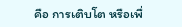คือ การเติบโต หรือเพื่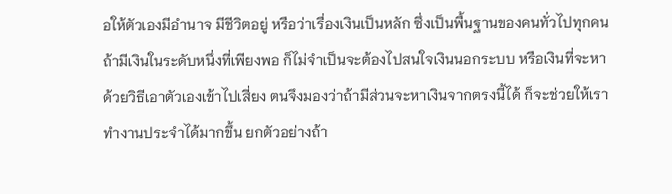อให้ตัวเองมีอำนาจ มีชีวิตอยู่ หรือว่าเรื่องเงินเป็นหลัก ซึ่งเป็นพื้นฐานของคนทั่วไปทุกคน ถ้ามีเงินในระดับหนึ่งที่เพียงพอ ก็ไม่จำเป็นจะต้องไปสนใจเงินนอกระบบ หรือเงินที่จะหาด้วยวิธีเอาตัวเองเข้าไปเสี่ยง ตนจึงมองว่าถ้ามีส่วนจะหาเงินจากตรงนี้ได้ ก็จะช่วยให้เราทำงานประจำได้มากขึ้น ยกตัวอย่างถ้า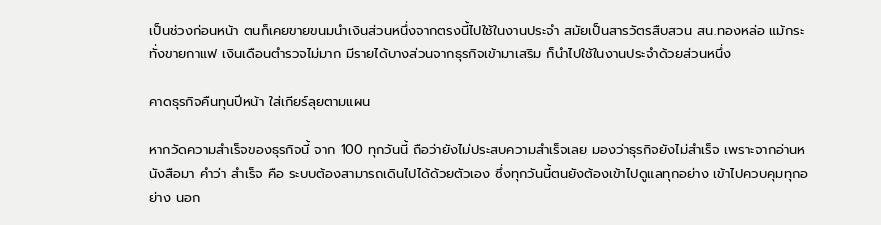เป็นช่วงก่อนหน้า ตนก็เคยขายขนมนำเงินส่วนหนึ่งจากตรงนี้ไปใช้ในงานประจำ สมัยเป็นสารวัตรสืบสวน สน.ทองหล่อ แม้กระทั่งขายกาแฟ เงินเดือนตำรวจไม่มาก มีรายได้บางส่วนจากธุรกิจเข้ามาเสริม ก็นำไปใช้ในงานประจำด้วยส่วนหนึ่ง

คาดธุรกิจคืนทุนปีหน้า ใส่เกียร์ลุยตามแผน

หากวัดความสำเร็จของธุรกิจนี้ จาก 100 ทุกวันนี้ ถือว่ายังไม่ประสบความสำเร็จเลย มองว่าธุรกิจยังไม่สำเร็จ เพราะจากอ่านหนังสือมา คำว่า สำเร็จ คือ ระบบต้องสามารถเดินไปได้ด้วยตัวเอง ซึ่งทุกวันนี้ตนยังต้องเข้าไปดูแลทุกอย่าง เข้าไปควบคุมทุกอย่าง นอก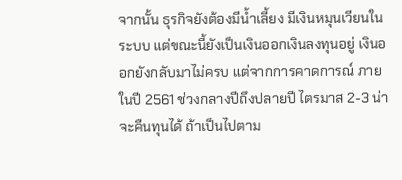จากนั้น ธุรกิจยังต้องมีน้ำเลี้ยง มีเงินหมุนเวียนในระบบ แต่ขณะนี้ยังเป็นเงินออกเงินลงทุนอยู่ เงินออกยังกลับมาไม่ครบ แต่จากการคาดการณ์ ภายในปี 2561 ช่วงกลางปีถึงปลายปี ไตรมาส 2-3 น่าจะคืนทุนได้ ถ้าเป็นไปตาม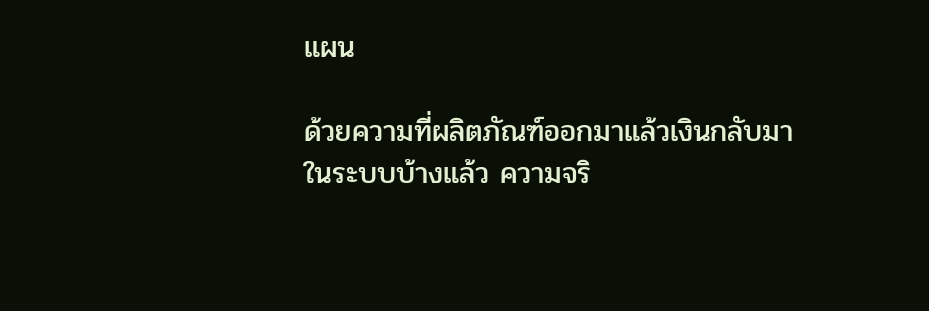แผน

ด้วยความที่ผลิตภัณฑ์ออกมาแล้วเงินกลับมาในระบบบ้างแล้ว ความจริ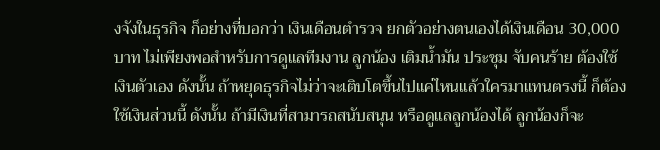งจังในธุรกิจ ก็อย่างที่บอกว่า เงินเดือนตำรวจ ยกตัวอย่างตนเองได้เงินเดือน 30,000 บาท ไม่เพียงพอสำหรับการดูแลทีมงาน ลูกน้อง เติมน้ำมัน ประชุม จับคนร้าย ต้องใช้เงินตัวเอง ดังนั้น ถ้าหยุดธุรกิจไม่ว่าจะเติบโตขึ้นไปแค่ไหนแล้วใครมาแทนตรงนี้ ก็ต้องใช้เงินส่วนนี้ ดังนั้น ถ้ามีเงินที่สามารถสนับสนุน หรือดูแลลูกน้องได้ ลูกน้องก็จะ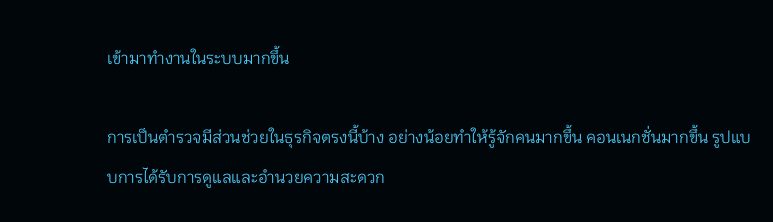เข้ามาทำงานในระบบมากขึ้น

การเป็นตำรวจมีส่วนช่วยในธุรกิจตรงนี้บ้าง อย่างน้อยทำให้รู้จักคนมากขึ้น คอนเนกชั่นมากขึ้น รูปแบบการได้รับการดูแลและอำนวยความสะดวก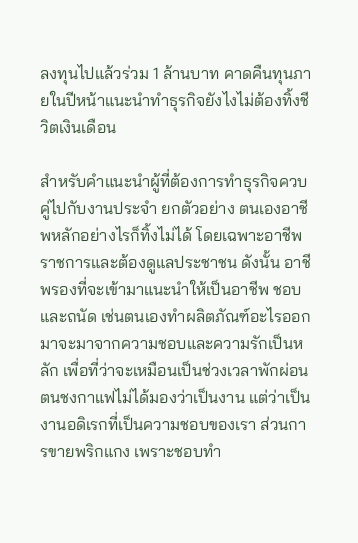ลงทุนไปแล้วร่วม 1 ล้านบาท คาดคืนทุนภายในปีหน้าแนะนำทำธุรกิจยังไงไม่ต้องทิ้งชีวิตเงินเดือน

สำหรับคำแนะนำผู้ที่ต้องการทำธุรกิจควบคู่ไปกับงานประจำ ยกตัวอย่าง ตนเองอาชีพหลักอย่างไรก็ทิ้งไม่ได้ โดยเฉพาะอาชีพราชการและต้องดูแลประชาชน ดังนั้น อาชีพรองที่จะเข้ามาแนะนำให้เป็นอาชีพ ชอบ และถนัด เช่นตนเองทำผลิตภัณฑ์อะไรออกมาจะมาจากความชอบและความรักเป็นหลัก เพื่อที่ว่าจะเหมือนเป็นช่วงเวลาพักผ่อน ตนชงกาแฟไม่ได้มองว่าเป็นงาน แต่ว่าเป็นงานอดิเรกที่เป็นความชอบของเรา ส่วนการขายพริกแกง เพราะชอบทำ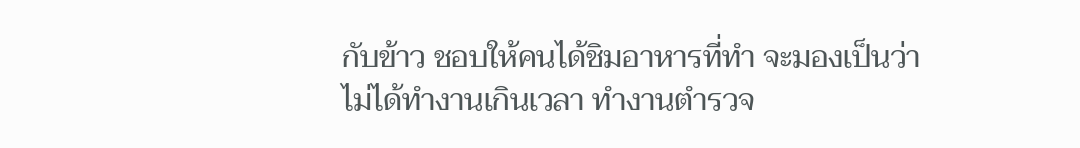กับข้าว ชอบให้คนได้ชิมอาหารที่ทำ จะมองเป็นว่า ไม่ได้ทำงานเกินเวลา ทำงานตำรวจ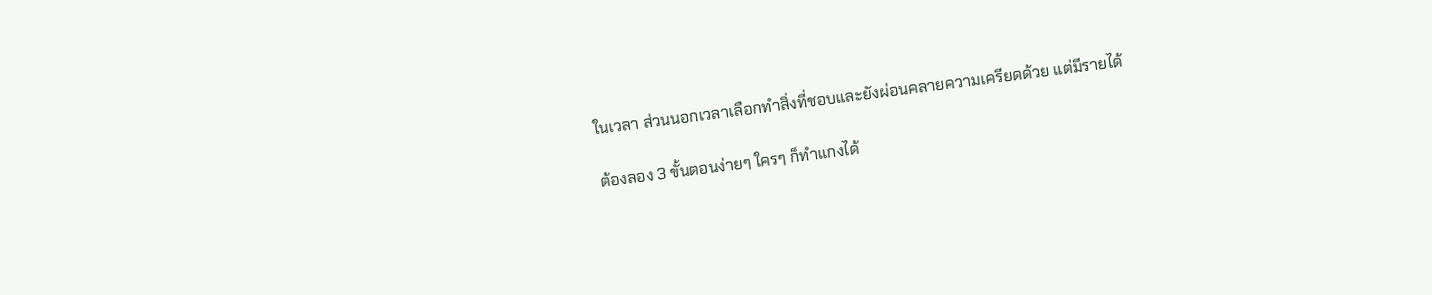ในเวลา ส่วนนอกเวลาเลือกทำสิ่งที่ชอบและยังผ่อนคลายความเครียดด้วย แต่มีรายได้

ต้องลอง 3 ขั้นตอนง่ายๆ ใครๆ ก็ทำแกงได้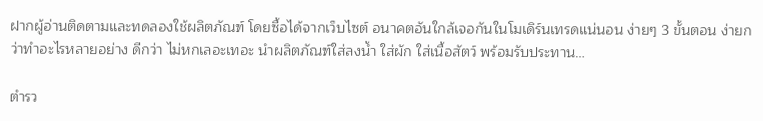ฝากผู้อ่านติดตามและทดลองใช้ผลิตภัณฑ์ โดยซื้อได้จากเว็บไซต์ อนาคตอันใกล้เจอกันในโมเดิร์นเทรดแน่นอน ง่ายๆ 3 ขั้นตอน ง่ายกว่าทำอะไรหลายอย่าง ดีกว่า ไม่หกเลอะเทอะ นำผลิตภัณฑ์ใส่ลงน้ำ ใส่ผัก ใส่เนื้อสัตว์ พร้อมรับประทาน…

ตำรว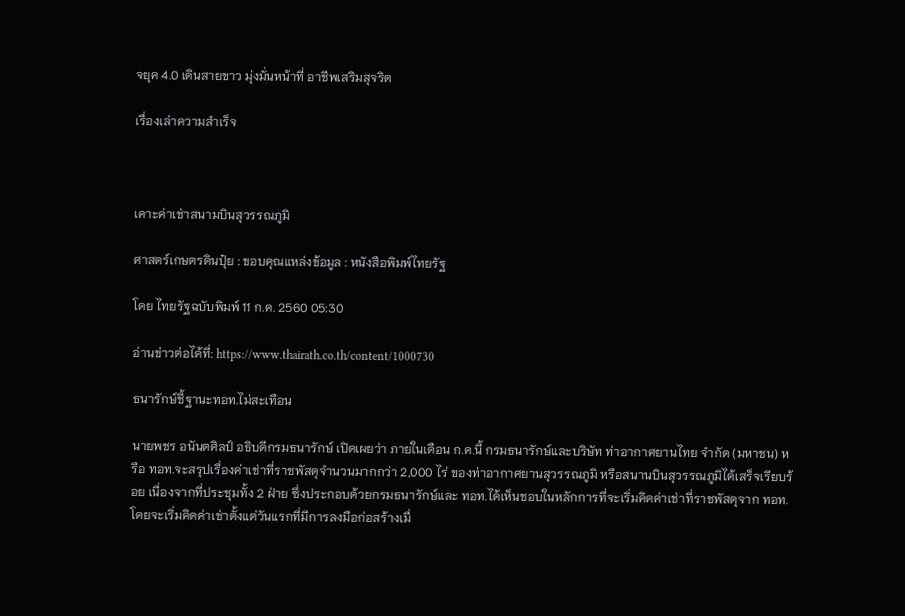จยุค 4.0 เดินสายขาว มุ่งมั่นหน้าที่ อาชีพเสริมสุจริต

เรื่องเล่าความสำเร็จ



เคาะค่าเช่าสนามบินสุวรรณภูมิ

ศาสตร์เกษตรดินปุ๋ย : ขอบคุณแหล่งข้อมูล : หนังสือพิมพ์ไทยรัฐ

โดย ไทยรัฐฉบับพิมพ์ 11 ก.ค. 2560 05:30

อ่านข่าวต่อได้ที่: https://www.thairath.co.th/content/1000730

ธนารักษ์ชี้ฐานะทอท.ไม่สะเทือน

นายพชร อนันตศิลป์ อธิบดีกรมธนารักษ์ เปิดเผยว่า ภายในเดือน ก.ค.นี้ กรมธนารักษ์และบริษัท ท่าอากาศยานไทย จำกัด (มหาชน) หรือ ทอท.จะสรุปเรื่องค่าเช่าที่ราชพัสดุจำนวนมากกว่า 2,000 ไร่ ของท่าอากาศยานสุวรรณภูมิ หรือสนานบินสุวรรณภูมิได้เสร็จเรียบร้อย เนื่องจากที่ประชุมทั้ง 2 ฝ่าย ซึ่งประกอบด้วยกรมธนารักษ์และ ทอท.ได้เห็นชอบในหลักการที่จะเริ่มคิดค่าเช่าที่ราชพัสดุจาก ทอท. โดยจะเริ่มคิดค่าเช่าตั้งแต่วันแรกที่มีการลงมือก่อสร้างเมื่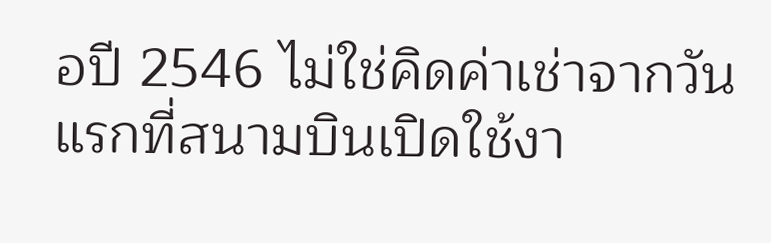อปี 2546 ไม่ใช่คิดค่าเช่าจากวันแรกที่สนามบินเปิดใช้งา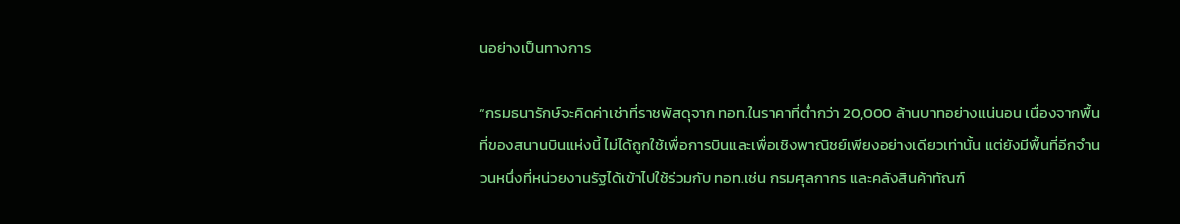นอย่างเป็นทางการ

“กรมธนารักษ์จะคิดค่าเช่าที่ราชพัสดุจาก ทอท.ในราคาที่ต่ำกว่า 20,000 ล้านบาทอย่างแน่นอน เนื่องจากพื้นที่ของสนานบินแห่งนี้ ไม่ได้ถูกใช้เพื่อการบินและเพื่อเชิงพาณิชย์เพียงอย่างเดียวเท่านั้น แต่ยังมีพื้นที่อีกจำนวนหนึ่งที่หน่วยงานรัฐได้เข้าไปใช้ร่วมกับ ทอท.เช่น กรมศุลกากร และคลังสินค้าทัณฑ์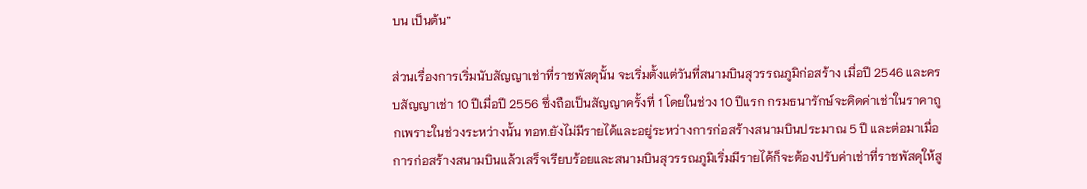บน เป็นต้น”

ส่วนเรื่องการเริ่มนับสัญญาเช่าที่ราชพัสดุนั้น จะเริ่มตั้งแต่วันที่สนามบินสุวรรณภูมิก่อสร้าง เมื่อปี 2546 และครบสัญญาเช่า 10 ปีเมื่อปี 2556 ซึ่งถือเป็นสัญญาครั้งที่ 1 โดยในช่วง 10 ปีแรก กรมธนารักษ์จะคิดค่าเช่าในราคาถูกเพราะในช่วงระหว่างนั้น ทอท.ยังไม่มีรายได้และอยู่ระหว่างการก่อสร้างสนามบินประมาณ 5 ปี และต่อมาเมื่อการก่อสร้างสนามบินแล้วเสร็จเรียบร้อยและสนามบินสุวรรณภูมิเริ่มมีรายได้ก็จะต้องปรับค่าเช่าที่ราชพัสดุให้สู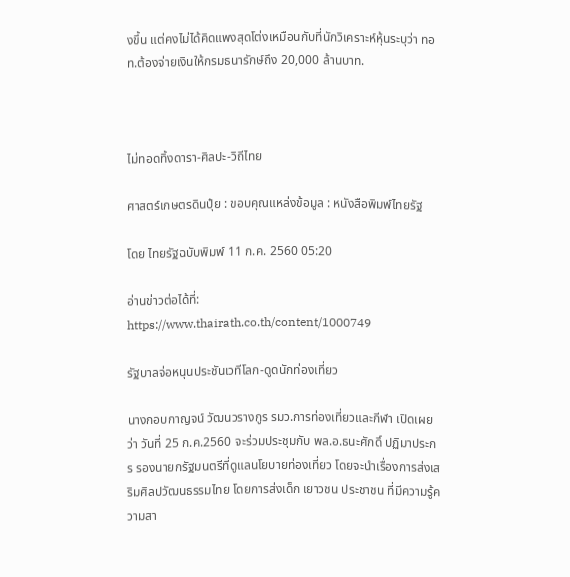งขึ้น แต่คงไม่ได้คิดแพงสุดโต่งเหมือนกับที่นักวิเคราะห์หุ้นระบุว่า ทอท.ต้องจ่ายเงินให้กรมธนารักษ์ถึง 20,000 ล้านบาท.



ไม่ทอดทิ้งดารา-ศิลปะ-วิถีไทย

ศาสตร์เกษตรดินปุ๋ย : ขอบคุณแหล่งข้อมูล : หนังสือพิมพ์ไทยรัฐ

โดย ไทยรัฐฉบับพิมพ์ 11 ก.ค. 2560 05:20

อ่านข่าวต่อได้ที่: https://www.thairath.co.th/content/1000749

รัฐบาลจ่อหนุนประชันเวทีโลก-ดูดนักท่องเที่ยว

นางกอบกาญจน์ วัฒนวรางกูร รมว.การท่องเที่ยวและกีฬา เปิดเผยว่า วันที่ 25 ก.ค.2560 จะร่วมประชุมกับ พล.อ.ธนะศักดิ์ ปฏิมาประกร รองนายกรัฐมนตรีที่ดูแลนโยบายท่องเที่ยว โดยจะนำเรื่องการส่งเสริมศิลปวัฒนธรรมไทย โดยการส่งเด็ก เยาวชน ประชาชน ที่มีความรู้ความสา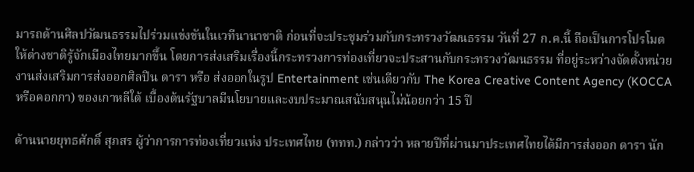มารถด้านศิลปวัฒนธรรมไปร่วมแข่งขันในเวทีนานาชาติ ก่อนที่จะประชุมร่วมกับกระทรวงวัฒนธรรม วันที่ 27 ก.ค.นี้ ถือเป็นการโปรโมตให้ต่างชาติรู้จักเมืองไทยมากขึ้น โดยการส่งเสริมเรื่องนี้กระทรวงการท่องเที่ยวจะประสานกับกระทรวงวัฒนธรรม ที่อยู่ระหว่างจัดตั้งหน่วยงานส่งเสริมการส่งออกศิลปิน ดารา หรือ ส่งออกในรูป Entertainment เช่นเดียวกับ The Korea Creative Content Agency (KOCCA หรือคอกกา) ของเกาหลีใต้ เบื้องต้นรัฐบาลมีนโยบายและงบประมาณสนับสนุนไม่น้อยกว่า 15 ปี

ด้านนายยุทธศักดิ์ สุภสร ผู้ว่าการการท่องเที่ยวแห่ง ประเทศไทย (ททท.) กล่าวว่า หลายปีที่ผ่านมาประเทศไทยได้มีการส่งออก ดารา นัก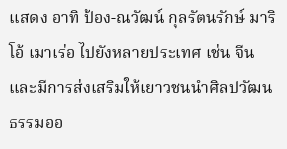แสดง อาทิ ป้อง-ณวัฒน์ กุลรัตนรักษ์ มาริโอ้ เมาเร่อ ไปยังหลายประเทศ เช่น จีน และมีการส่งเสริมให้เยาวชนนำศิลปวัฒนธรรมออ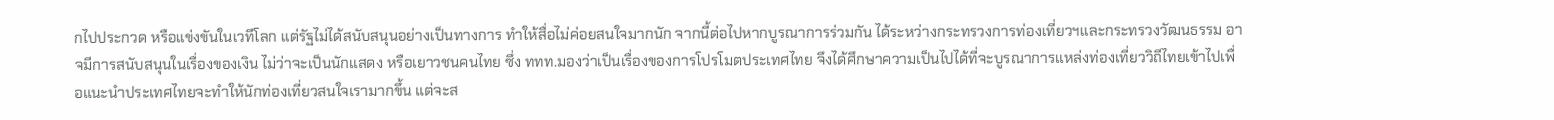กไปประกวด หรือแข่งขันในเวทีโลก แต่รัฐไม่ได้สนับสนุนอย่างเป็นทางการ ทำให้สื่อไม่ค่อยสนใจมากนัก จากนี้ต่อไปหากบูรณาการร่วมกัน ได้ระหว่างกระทรวงการท่องเที่ยวฯและกระทรวงวัฒนธรรม อาจมีการสนับสนุนในเรื่องของเงิน ไม่ว่าจะเป็นนักแสดง หรือเยาวชนคนไทย ซึ่ง ททท.มองว่าเป็นเรื่องของการโปรโมตประเทศไทย จึงได้ศึกษาความเป็นไปได้ที่จะบูรณาการแหล่งท่องเที่ยววิถีไทยเข้าไปเพื่อแนะนำประเทศไทยจะทำให้นักท่องเที่ยวสนใจเรามากขึ้น แต่จะส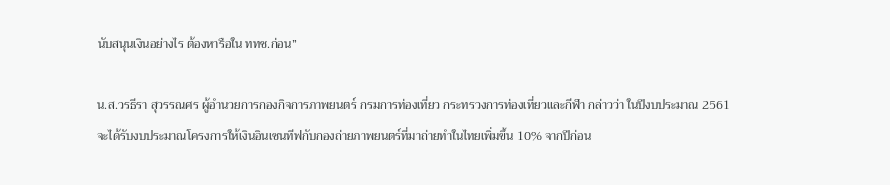นับสนุนเงินอย่างไร ต้องหารือใน ททช.ก่อน”

น.ส.วรธีรา สุวรรณศร ผู้อำนวยการกองกิจการภาพยนตร์ กรมการท่องเที่ยว กระทรวงการท่องเที่ยวและกีฬา กล่าวว่า ในปีงบประมาณ 2561 จะได้รับงบประมาณโครงการให้เงินอินเซนทีฟกับกองถ่ายภาพยนตร์ที่มาถ่ายทำในไทยเพิ่มขึ้น 10% จากปีก่อน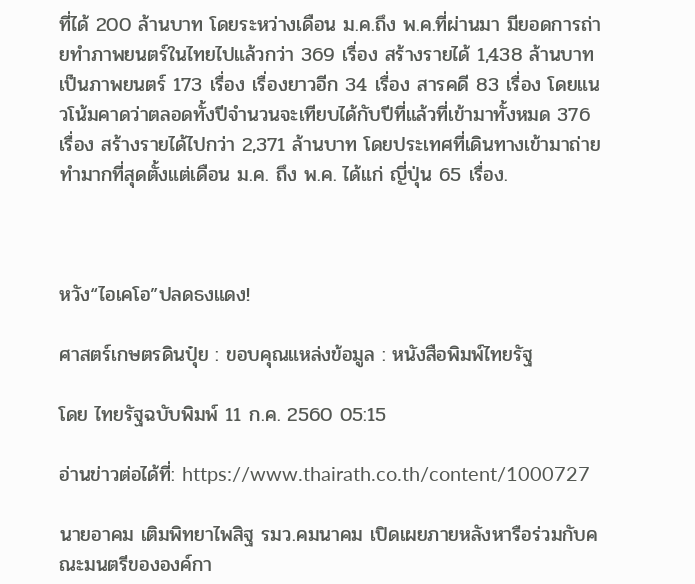ที่ได้ 200 ล้านบาท โดยระหว่างเดือน ม.ค.ถึง พ.ค.ที่ผ่านมา มียอดการถ่ายทำภาพยนตร์ในไทยไปแล้วกว่า 369 เรื่อง สร้างรายได้ 1,438 ล้านบาท เป็นภาพยนตร์ 173 เรื่อง เรื่องยาวอีก 34 เรื่อง สารคดี 83 เรื่อง โดยแนวโน้มคาดว่าตลอดทั้งปีจำนวนจะเทียบได้กับปีที่แล้วที่เข้ามาทั้งหมด 376 เรื่อง สร้างรายได้ไปกว่า 2,371 ล้านบาท โดยประเทศที่เดินทางเข้ามาถ่ายทำมากที่สุดตั้งแต่เดือน ม.ค. ถึง พ.ค. ได้แก่ ญี่ปุ่น 65 เรื่อง.



หวัง“ไอเคโอ”ปลดธงแดง!

ศาสตร์เกษตรดินปุ๋ย : ขอบคุณแหล่งข้อมูล : หนังสือพิมพ์ไทยรัฐ

โดย ไทยรัฐฉบับพิมพ์ 11 ก.ค. 2560 05:15

อ่านข่าวต่อได้ที่: https://www.thairath.co.th/content/1000727

นายอาคม เติมพิทยาไพสิฐ รมว.คมนาคม เปิดเผยภายหลังหารือร่วมกับคณะมนตรีขององค์กา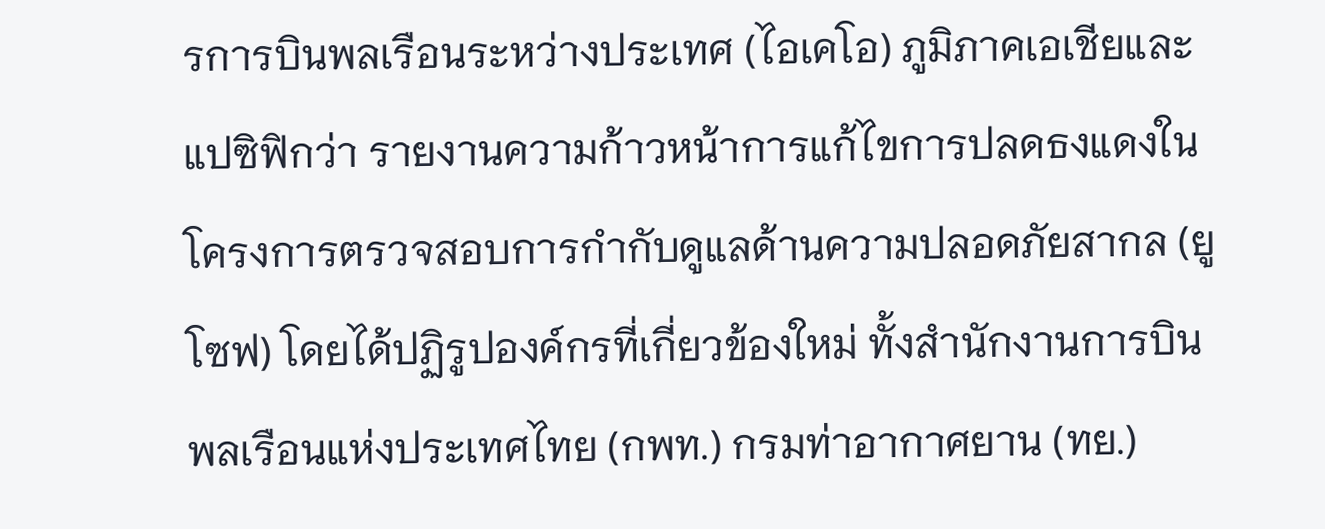รการบินพลเรือนระหว่างประเทศ (ไอเคโอ) ภูมิภาคเอเชียและแปซิฟิกว่า รายงานความก้าวหน้าการแก้ไขการปลดธงแดงในโครงการตรวจสอบการกำกับดูแลด้านความปลอดภัยสากล (ยูโซฟ) โดยได้ปฏิรูปองค์กรที่เกี่ยวข้องใหม่ ทั้งสำนักงานการบินพลเรือนแห่งประเทศไทย (กพท.) กรมท่าอากาศยาน (ทย.)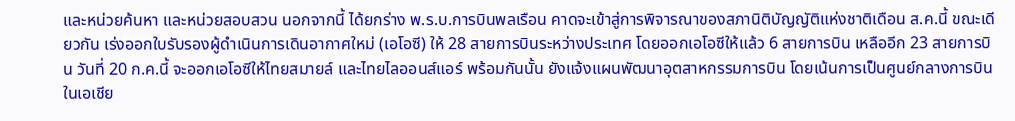และหน่วยค้นหา และหน่วยสอบสวน นอกจากนี้ ได้ยกร่าง พ.ร.บ.การบินพลเรือน คาดจะเข้าสู่การพิจารณาของสภานิติบัญญัติแห่งชาติเดือน ส.ค.นี้ ขณะเดียวกัน เร่งออกใบรับรองผู้ดำเนินการเดินอากาศใหม่ (เอโอซี) ให้ 28 สายการบินระหว่างประเทศ โดยออกเอโอซีให้แล้ว 6 สายการบิน เหลืออีก 23 สายการบิน วันที่ 20 ก.ค.นี้ จะออกเอโอซีให้ไทยสมายล์ และไทยไลออนส์แอร์ พร้อมกันนั้น ยังแจ้งแผนพัฒนาอุตสาหกรรมการบิน โดยเน้นการเป็นศูนย์กลางการบินในเอเชีย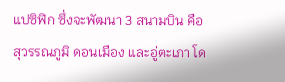แปซิฟิก ซึ่งจะพัฒนา 3 สนามบิน คือ สุวรรณภูมิ ดอนเมือง และอู่ตะเภา โด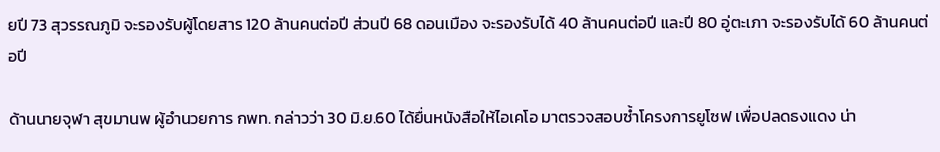ยปี 73 สุวรรณภูมิ จะรองรับผู้โดยสาร 120 ล้านคนต่อปี ส่วนปี 68 ดอนเมือง จะรองรับได้ 40 ล้านคนต่อปี และปี 80 อู่ตะเภา จะรองรับได้ 60 ล้านคนต่อปี

ด้านนายจุฬา สุขมานพ ผู้อำนวยการ กพท. กล่าวว่า 30 มิ.ย.60 ได้ยื่นหนังสือให้ไอเคโอ มาตรวจสอบซ้ำโครงการยูโซฟ เพื่อปลดธงแดง น่า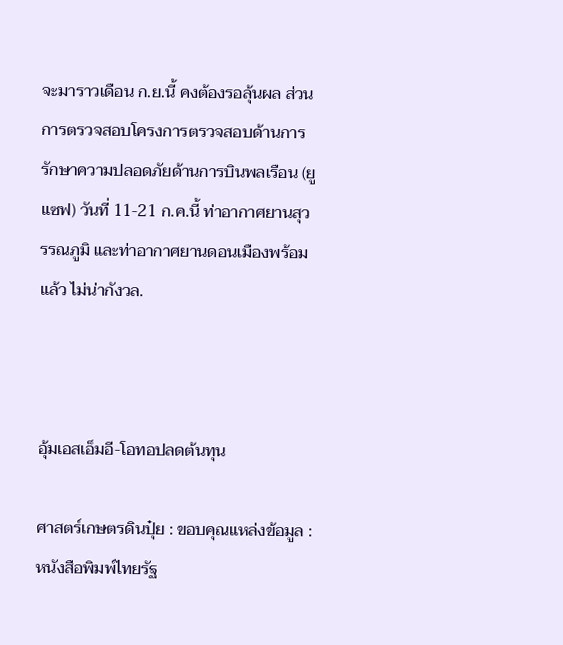จะมาราวเดือน ก.ย.นี้ คงต้องรอลุ้นผล ส่วนการตรวจสอบโครงการตรวจสอบด้านการรักษาความปลอดภัยด้านการบินพลเรือน (ยูแซฟ) วันที่ 11-21 ก.ค.นี้ ท่าอากาศยานสุวรรณภูมิ และท่าอากาศยานดอนเมืองพร้อมแล้ว ไม่น่ากังวล.



อุ้มเอสเอ็มอี-โอทอปลดต้นทุน

ศาสตร์เกษตรดินปุ๋ย : ขอบคุณแหล่งข้อมูล : หนังสือพิมพ์ไทยรัฐ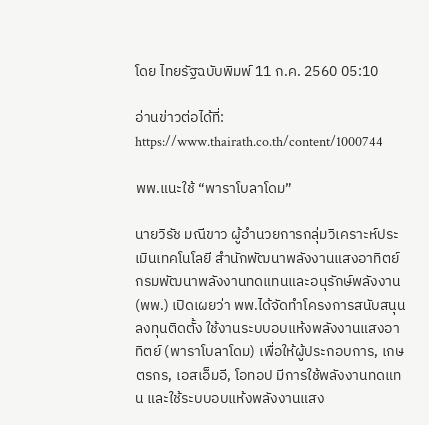โดย ไทยรัฐฉบับพิมพ์ 11 ก.ค. 2560 05:10

อ่านข่าวต่อได้ที่: https://www.thairath.co.th/content/1000744

พพ.แนะใช้ “พาราโบลาโดม”

นายวิรัช มณีขาว ผู้อำนวยการกลุ่มวิเคราะห์ประเมินเทคโนโลยี สำนักพัฒนาพลังงานแสงอาทิตย์ กรมพัฒนาพลังงานทดแทนและอนุรักษ์พลังงาน (พพ.) เปิดเผยว่า พพ.ได้จัดทำโครงการสนับสนุนลงทุนติดตั้ง ใช้งานระบบอบแห้งพลังงานแสงอาทิตย์ (พาราโบลาโดม) เพื่อให้ผู้ประกอบการ, เกษตรกร, เอสเอ็มอี, โอทอป มีการใช้พลังงานทดแทน และใช้ระบบอบแห้งพลังงานแสง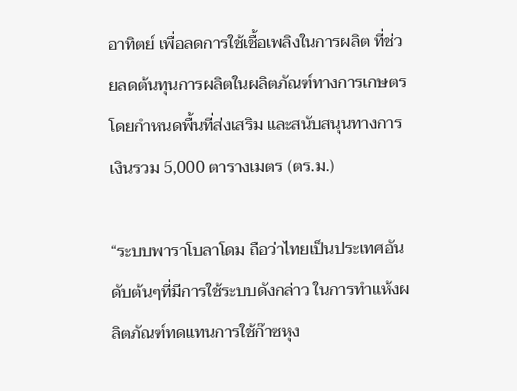อาทิตย์ เพื่อลดการใช้เชื้อเพลิงในการผลิต ที่ช่วยลดต้นทุนการผลิตในผลิตภัณฑ์ทางการเกษตร โดยกำหนดพื้นที่ส่งเสริม และสนับสนุนทางการเงินรวม 5,000 ตารางเมตร (ตร.ม.)

“ระบบพาราโบลาโดม ถือว่าไทยเป็นประเทศอันดับต้นๆที่มีการใช้ระบบดังกล่าว ในการทำแห้งผลิตภัณฑ์ทดแทนการใช้ก๊าซหุง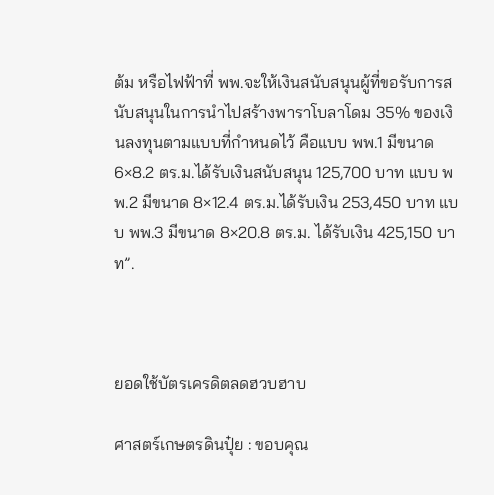ต้ม หรือไฟฟ้าที่ พพ.จะให้เงินสนับสนุนผู้ที่ขอรับการสนับสนุนในการนำไปสร้างพาราโบลาโดม 35% ของเงินลงทุนตามแบบที่กำหนดไว้ คือแบบ พพ.1 มีขนาด 6×8.2 ตร.ม.ได้รับเงินสนับสนุน 125,700 บาท แบบ พพ.2 มีขนาด 8×12.4 ตร.ม.ได้รับเงิน 253,450 บาท แบบ พพ.3 มีขนาด 8×20.8 ตร.ม. ได้รับเงิน 425,150 บาท”.



ยอดใช้บัตรเครดิตลดฮวบฮาบ

ศาสตร์เกษตรดินปุ๋ย : ขอบคุณ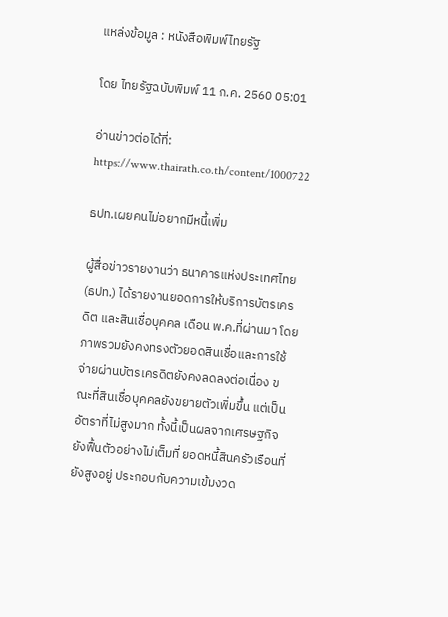แหล่งข้อมูล : หนังสือพิมพ์ไทยรัฐ

โดย ไทยรัฐฉบับพิมพ์ 11 ก.ค. 2560 05:01

อ่านข่าวต่อได้ที่: https://www.thairath.co.th/content/1000722

ธปท.เผยคนไม่อยากมีหนี้เพิ่ม

ผู้สื่อข่าวรายงานว่า ธนาคารแห่งประเทศไทย (ธปท.) ได้รายงานยอดการให้บริการบัตรเครดิต และสินเชื่อบุคคล เดือน พ.ค.ที่ผ่านมา โดยภาพรวมยังคงทรงตัวยอดสินเชื่อและการใช้จ่ายผ่านบัตรเครดิตยังคงลดลงต่อเนื่อง ขณะที่สินเชื่อบุคคลยังขยายตัวเพิ่มขึ้น แต่เป็นอัตราที่ไม่สูงมาก ทั้งนี้เป็นผลจากเศรษฐกิจยังฟื้นตัวอย่างไม่เต็มที่ ยอดหนี้สินครัวเรือนที่ยังสูงอยู่ ประกอบกับความเข้มงวด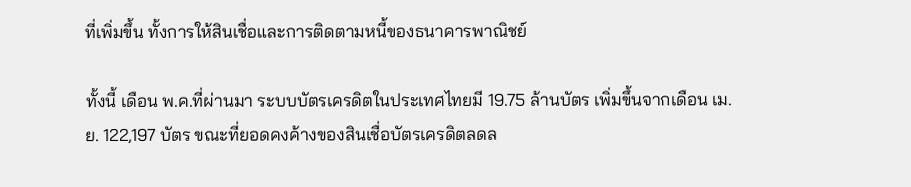ที่เพิ่มขึ้น ทั้งการให้สินเชื่อและการติดตามหนี้ของธนาคารพาณิชย์

ทั้งนี้ เดือน พ.ค.ที่ผ่านมา ระบบบัตรเครดิตในประเทศไทยมี 19.75 ล้านบัตร เพิ่มขึ้นจากเดือน เม.ย. 122,197 บัตร ขณะที่ยอดคงค้างของสินเชื่อบัตรเครดิตลดล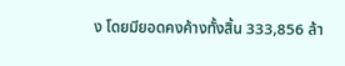ง โดยมียอดคงค้างทั้งสิ้น 333,856 ล้า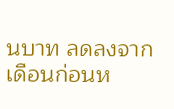นบาท ลดลงจากเดือนก่อนห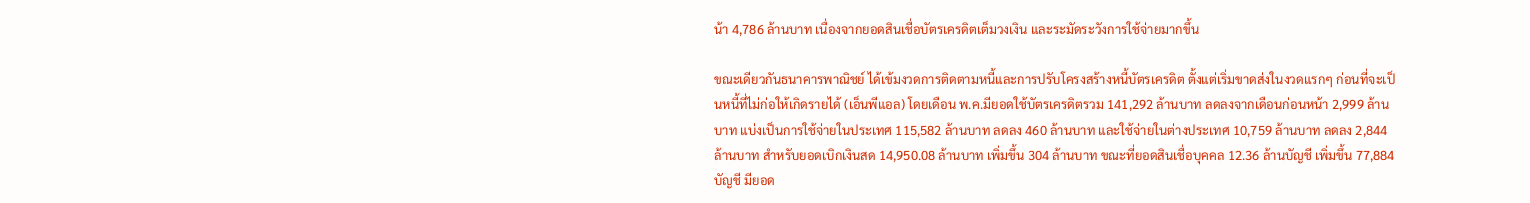น้า 4,786 ล้านบาท เนื่องจากยอดสินเชื่อบัตรเครดิตเต็มวงเงิน และระมัดระวังการใช้จ่ายมากขึ้น

ขณะเดียวกันธนาคารพาณิชย์ ได้เข้มงวดการติดตามหนี้และการปรับโครงสร้างหนี้บัตรเครดิต ตั้งแต่เริ่มขาดส่งในงวดแรกๆ ก่อนที่จะเป็นหนี้ที่ไม่ก่อให้เกิดรายได้ (เอ็นพีแอล) โดยเดือน พ.ค.มียอดใช้บัตรเครดิตรวม 141,292 ล้านบาท ลดลงจากเดือนก่อนหน้า 2,999 ล้านบาท แบ่งเป็นการใช้จ่ายในประเทศ 115,582 ล้านบาท ลดลง 460 ล้านบาท และใช้จ่ายในต่างประเทศ 10,759 ล้านบาท ลดลง 2,844 ล้านบาท สำหรับยอดเบิกเงินสด 14,950.08 ล้านบาท เพิ่มขึ้น 304 ล้านบาท ขณะที่ยอดสินเชื่อบุคคล 12.36 ล้านบัญชี เพิ่มขึ้น 77,884 บัญชี มียอด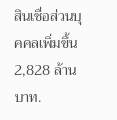สินเชื่อส่วนบุคคลเพิ่มขึ้น 2,828 ล้านบาท.